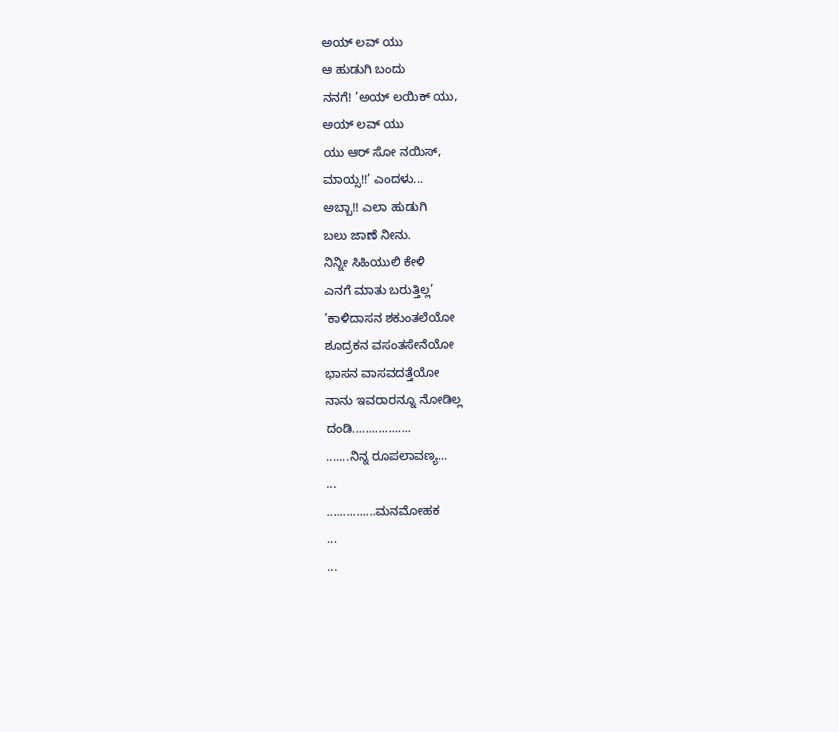ಅಯ್ ಲವ್ ಯು
ಆ ಹುಡುಗಿ ಬಂದು
ನನಗೆ! ’ಅಯ್ ಲಯಿಕ್ ಯು,
ಅಯ್ ಲವ್ ಯು
ಯು ಆರ್ ಸೋ ನಯಿಸ್,
ಮಾಯ್ಸ!!’ ಎಂದಳು...
ಅಬ್ಬಾ!! ಎಲಾ ಹುಡುಗಿ
ಬಲು ಜಾಣೆ ನೀನು.
ನಿನ್ನೀ ಸಿಹಿಯುಲಿ ಕೇಳಿ
ಎನಗೆ ಮಾತು ಬರುತ್ತಿಲ್ಲ’
’ಕಾಳಿದಾಸನ ಶಕುಂತಲೆಯೋ
ಶೂದ್ರಕನ ವಸಂತಸೇನೆಯೋ
ಭಾಸನ ವಾಸವದತ್ತೆಯೋ
ನಾನು ಇವರಾರನ್ನೂ ನೋಡಿಲ್ಲ
ದಂಡಿ..................
.......ನಿನ್ನ ರೂಪಲಾವಣ್ಯ...
...
...............ಮನಮೋಹಕ
...
...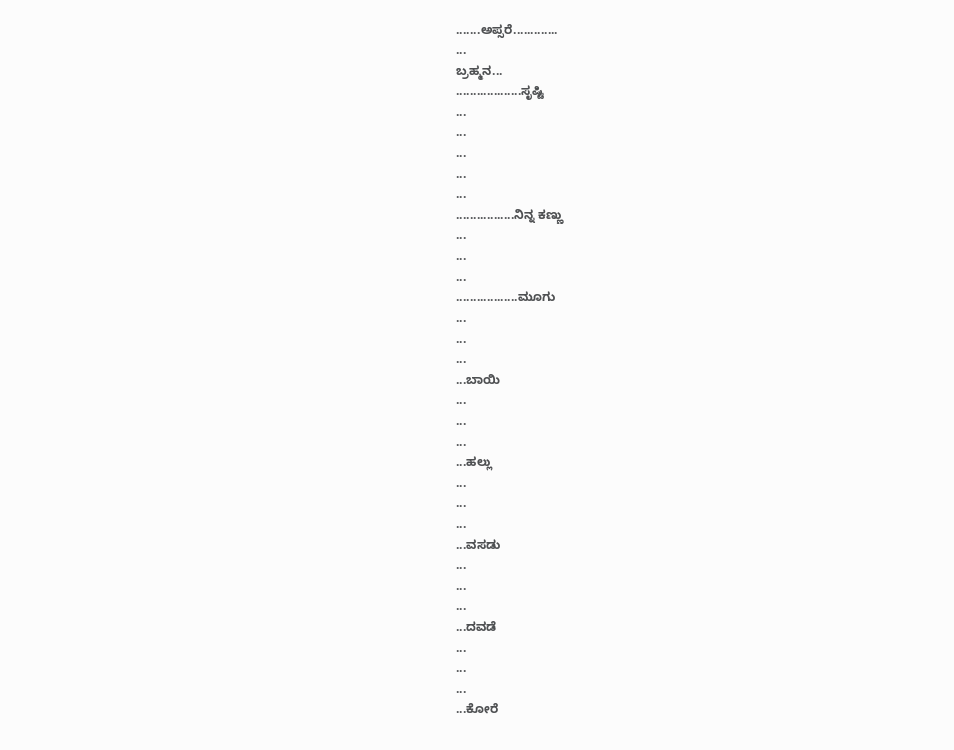.......ಅಪ್ಸರೆ.............
...
ಬ್ರಹ್ಮನ...
...................ಸೃಷ್ಟಿ
...
...
...
...
...
.................ನಿನ್ನ ಕಣ್ಣು
...
...
...
..................ಮೂಗು
...
...
...
...ಬಾಯಿ
...
...
...
...ಹಲ್ಲು
...
...
...
...ವಸಡು
...
...
...
...ದವಡೆ
...
...
...
...ಕೋರೆ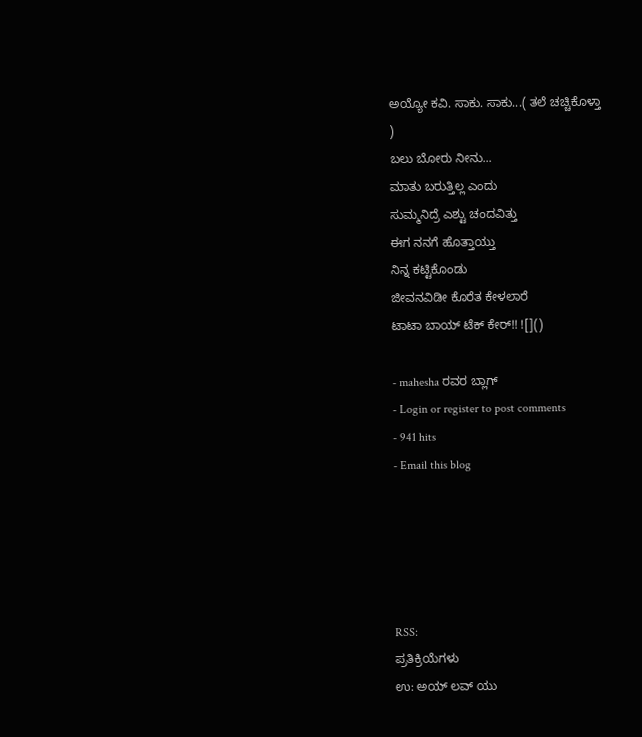ಅಯ್ಯೋ ಕವಿ. ಸಾಕು. ಸಾಕು...( ತಲೆ ಚಚ್ಚಿಕೊಳ್ತಾ
)
ಬಲು ಬೋರು ನೀನು...
ಮಾತು ಬರುತ್ತಿಲ್ಲ ಎಂದು
ಸುಮ್ಮನಿದ್ರೆ ಎಶ್ಟು ಚಂದವಿತ್ತು
ಈಗ ನನಗೆ ಹೊತ್ತಾಯ್ತು
ನಿನ್ನ ಕಟ್ಟಿಕೊಂಡು
ಜೀವನವಿಡೀ ಕೊರೆತ ಕೇಳಲಾರೆ
ಟಾಟಾ ಬಾಯ್ ಟೆಕ್ ಕೇರ್!! ![]()

- mahesha ರವರ ಬ್ಲಾಗ್
- Login or register to post comments
- 941 hits
- Email this blog





RSS:
ಪ್ರತಿಕ್ರಿಯೆಗಳು
ಉ: ಅಯ್ ಲವ್ ಯು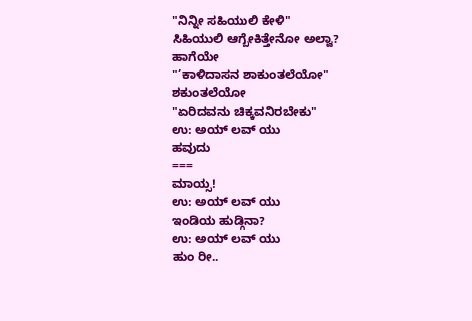"ನಿನ್ನೀ ಸಹಿಯುಲಿ ಕೇಳಿ"
ಸಿಹಿಯುಲಿ ಆಗ್ಬೇಕಿತ್ತೇನೋ ಅಲ್ವಾ? ಹಾಗೆಯೇ
"’ಕಾಳಿದಾಸನ ಶಾಕುಂತಲೆಯೋ"
ಶಕುಂತಲೆಯೋ
"ಏರಿದವನು ಚಿಕ್ಕವನಿರಬೇಕು"
ಉ: ಅಯ್ ಲವ್ ಯು
ಹವುದು
===
ಮಾಯ್ಸ!
ಉ: ಅಯ್ ಲವ್ ಯು
ಇಂಡಿಯ ಹುಡ್ಗಿನಾ?
ಉ: ಅಯ್ ಲವ್ ಯು
ಹುಂ ರೀ..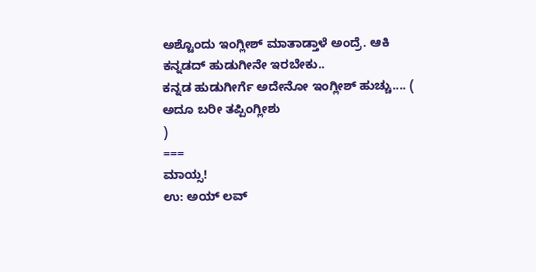ಅಶ್ಟೊಂದು ಇಂಗ್ಲೀಶ್ ಮಾತಾಡ್ತಾಳೆ ಅಂದ್ರೆ. ಆಕಿ ಕನ್ನಡದ್ ಹುಡುಗೀನೇ ಇರಬೇಕು..
ಕನ್ನಡ ಹುಡುಗೀರ್ಗೆ ಅದೇನೋ ಇಂಗ್ಲೀಶ್ ಹುಚ್ಚು.... ( ಅದೂ ಬರೀ ತಪ್ಪಿಂಗ್ಲೀಶು
)
===
ಮಾಯ್ಸ!
ಉ: ಅಯ್ ಲವ್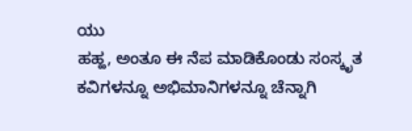ಯು
ಹಹ್ಹ, ಅಂತೂ ಈ ನೆಪ ಮಾಡಿಕೊಂಡು ಸಂಸ್ಕೃತ ಕವಿಗಳನ್ನೂ ಅಭಿಮಾನಿಗಳನ್ನೂ ಚೆನ್ನಾಗಿ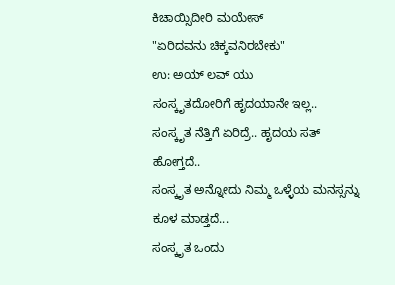ಕಿಚಾಯ್ಸಿದೀರಿ ಮಯೇಸ್
"ಏರಿದವನು ಚಿಕ್ಕವನಿರಬೇಕು"
ಉ: ಅಯ್ ಲವ್ ಯು
ಸಂಸ್ಕೃತದೋರಿಗೆ ಹೃದಯಾನೇ ಇಲ್ಲ..
ಸಂಸ್ಕೃತ ನೆತ್ತಿಗೆ ಏರಿದ್ರೆ.. ಹೃದಯ ಸತ್ ಹೋಗ್ತದೆ..
ಸಂಸ್ಕೃತ ಅನ್ನೋದು ನಿಮ್ಮ ಒಳ್ಳೆಯ ಮನಸ್ಸನ್ನು ಕೂಳ ಮಾಡ್ತದೆ...
ಸಂಸ್ಕೃತ ಒಂದು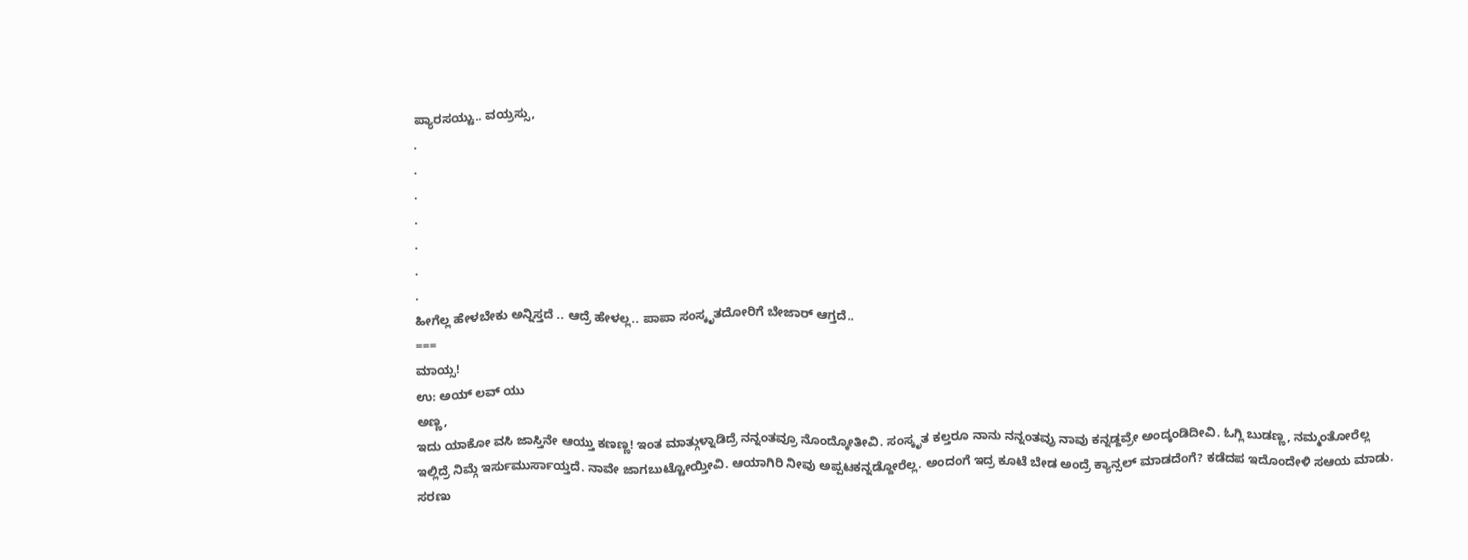ಪ್ಯಾರಸಯ್ಟು.. ವಯ್ರಸ್ಸು,
.
.
.
.
.
.
.
ಹೀಗೆಲ್ಲ ಹೇಳಬೇಕು ಅನ್ನಿಸ್ತದೆ .. ಆದ್ರೆ ಹೇಳಲ್ಲ.. ಪಾಪಾ ಸಂಸ್ಕೃತದೋರಿಗೆ ಬೇಜಾರ್ ಆಗ್ತದೆ..
===
ಮಾಯ್ಸ!
ಉ: ಅಯ್ ಲವ್ ಯು
ಅಣ್ಣ,
ಇದು ಯಾಕೋ ವಸಿ ಜಾಸ್ತಿನೇ ಆಯ್ತು ಕಣಣ್ಣ! ಇಂತ ಮಾತ್ಗುಳ್ನಾಡಿದ್ರೆ ನನ್ನಂತವ್ರೂ ನೊಂದ್ಕೋತೀವಿ. ಸಂಸ್ಕೃತ ಕಲ್ತರೂ ನಾನು ನನ್ನಂತವ್ರು ನಾವು ಕನ್ನಡ್ದವ್ರೇ ಅಂದ್ಕಂಡಿದೀವಿ. ಓಗ್ಲಿ ಬುಡಣ್ಣ, ನಮ್ಮಂತೋರೆಲ್ಲ ಇಲ್ಲಿದ್ರೆ ನಿಮ್ಗೆ ಇರ್ಸುಮುರ್ಸಾಯ್ತದೆ. ನಾವೇ ಜಾಗಬುಟ್ಟೋಯ್ತೀವಿ. ಆಯಾಗಿರಿ ನೀವು ಅಪ್ಪಟಕನ್ನಡ್ದೋರೆಲ್ಲ. ಅಂದಂಗೆ ಇದ್ರ ಕೂಟೆ ಬೇಡ ಅಂದ್ರೆ ಕ್ಯಾನ್ಸಲ್ ಮಾಡದೆಂಗೆ? ಕಡೆದಪ ಇದೊಂದೇಳಿ ಸಆಯ ಮಾಡು.
ಸರಣು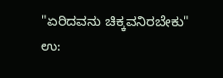"ಏರಿದವನು ಚಿಕ್ಕವನಿರಬೇಕು"
ಉ: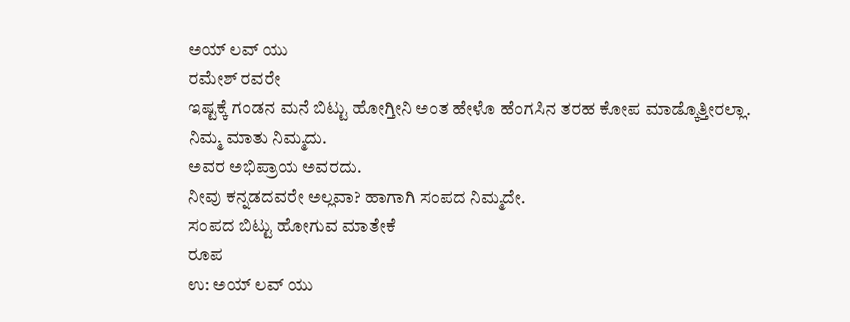ಅಯ್ ಲವ್ ಯು
ರಮೇಶ್ ರವರೇ
ಇಷ್ಟಕ್ಕೆ ಗಂಡನ ಮನೆ ಬಿಟ್ಟು ಹೋಗ್ತೀನಿ ಅಂತ ಹೇಳೊ ಹೆಂಗಸಿನ ತರಹ ಕೋಪ ಮಾಡ್ಕೊತ್ತೀರಲ್ಲಾ.
ನಿಮ್ಮ ಮಾತು ನಿಮ್ಮದು.
ಅವರ ಅಭಿಪ್ರಾಯ ಅವರದು.
ನೀವು ಕನ್ನಡದವರೇ ಅಲ್ಲವಾ? ಹಾಗಾಗಿ ಸಂಪದ ನಿಮ್ಮದೇ.
ಸಂಪದ ಬಿಟ್ಟು ಹೋಗುವ ಮಾತೇಕೆ
ರೂಪ
ಉ: ಅಯ್ ಲವ್ ಯು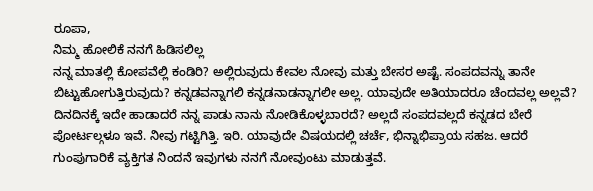ರೂಪಾ,
ನಿಮ್ಮ ಹೋಲಿಕೆ ನನಗೆ ಹಿಡಿಸಲಿಲ್ಲ
ನನ್ನ ಮಾತಲ್ಲಿ ಕೋಪವೆಲ್ಲಿ ಕಂಡಿರಿ? ಅಲ್ಲಿರುವುದು ಕೇವಲ ನೋವು ಮತ್ತು ಬೇಸರ ಅಷ್ಟೆ. ಸಂಪದವನ್ನು ತಾನೇ ಬಿಟ್ಟುಹೋಗುತ್ತಿರುವುದು? ಕನ್ನಡವನ್ನಾಗಲಿ ಕನ್ನಡನಾಡನ್ನಾಗಲೀ ಅಲ್ಲ. ಯಾವುದೇ ಅತಿಯಾದರೂ ಚೆಂದವಲ್ಲ ಅಲ್ಲವೆ? ದಿನದಿನಕ್ಕೆ ಇದೇ ಹಾಡಾದರೆ ನನ್ನ ಪಾಡು ನಾನು ನೋಡಿಕೊಳ್ಳಬಾರದೆ? ಅಲ್ಲದೆ ಸಂಪದವಲ್ಲದೆ ಕನ್ನಡದ ಬೇರೆ ಪೋರ್ಟಲ್ಗಳೂ ಇವೆ. ನೀವು ಗಟ್ಟಿಗಿತ್ತಿ. ಇರಿ. ಯಾವುದೇ ವಿಷಯದಲ್ಲಿ ಚರ್ಚೆ, ಭಿನ್ನಾಭಿಪ್ರಾಯ ಸಹಜ. ಆದರೆ ಗುಂಪುಗಾರಿಕೆ ವ್ಯಕ್ತಿಗತ ನಿಂದನೆ ಇವುಗಳು ನನಗೆ ನೋವುಂಟು ಮಾಡುತ್ತವೆ.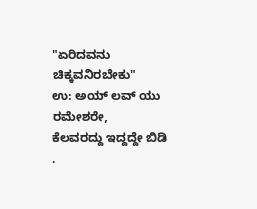"ಏರಿದವನು ಚಿಕ್ಕವನಿರಬೇಕು"
ಉ: ಅಯ್ ಲವ್ ಯು
ರಮೇಶರೇ,
ಕೆಲವರದ್ದು ಇದ್ದದ್ದೇ ಬಿಡಿ .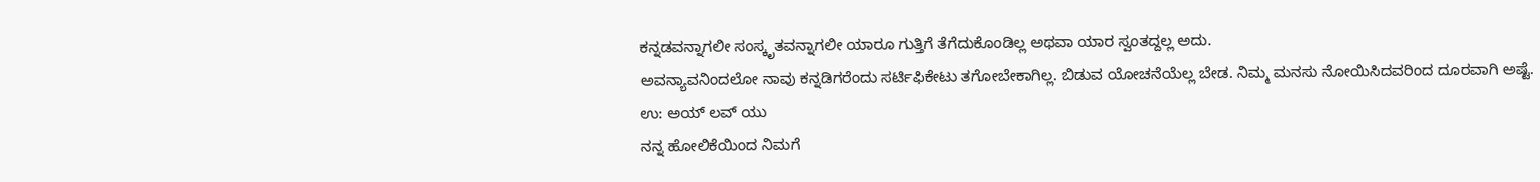ಕನ್ನಡವನ್ನಾಗಲೀ ಸಂಸ್ಕೃತವನ್ನಾಗಲೀ ಯಾರೂ ಗುತ್ತಿಗೆ ತೆಗೆದುಕೊಂಡಿಲ್ಲ ಅಥವಾ ಯಾರ ಸ್ವಂತದ್ದಲ್ಲ ಅದು.
ಅವನ್ಯಾವನಿಂದಲೋ ನಾವು ಕನ್ನಡಿಗರೆಂದು ಸರ್ಟಿಫಿಕೇಟು ತಗೋಬೇಕಾಗಿಲ್ಲ. ಬಿಡುವ ಯೋಚನೆಯೆಲ್ಲ ಬೇಡ. ನಿಮ್ಮ ಮನಸು ನೋಯಿಸಿದವರಿಂದ ದೂರವಾಗಿ ಅಷ್ಟೆ.
ಉ: ಅಯ್ ಲವ್ ಯು
ನನ್ನ ಹೋಲಿಕೆಯಿಂದ ನಿಮಗೆ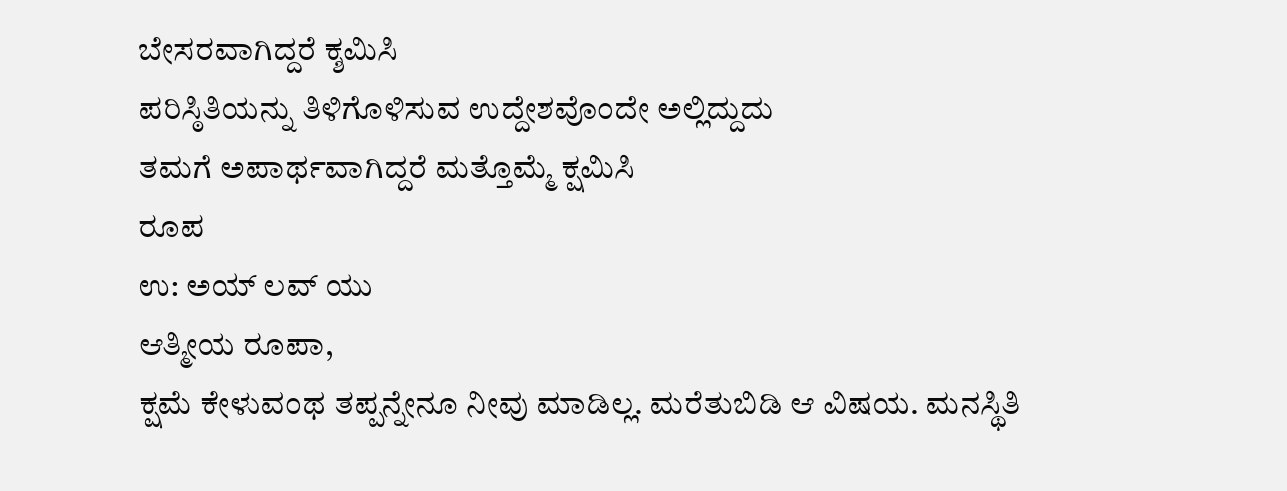ಬೇಸರವಾಗಿದ್ದರೆ ಕ್ಶಮಿಸಿ
ಪರಿಸ್ಠಿತಿಯನ್ನು ತಿಳಿಗೊಳಿಸುವ ಉದ್ದೇಶವೊಂದೇ ಅಲ್ಲಿದ್ದುದು
ತಮಗೆ ಅಪಾರ್ಥವಾಗಿದ್ದರೆ ಮತ್ತೊಮ್ಮೆ ಕ್ಷಮಿಸಿ
ರೂಪ
ಉ: ಅಯ್ ಲವ್ ಯು
ಆತ್ಮೀಯ ರೂಪಾ,
ಕ್ಷಮೆ ಕೇಳುವಂಥ ತಪ್ಪನ್ನೇನೂ ನೀವು ಮಾಡಿಲ್ಲ. ಮರೆತುಬಿಡಿ ಆ ವಿಷಯ. ಮನಸ್ಥಿತಿ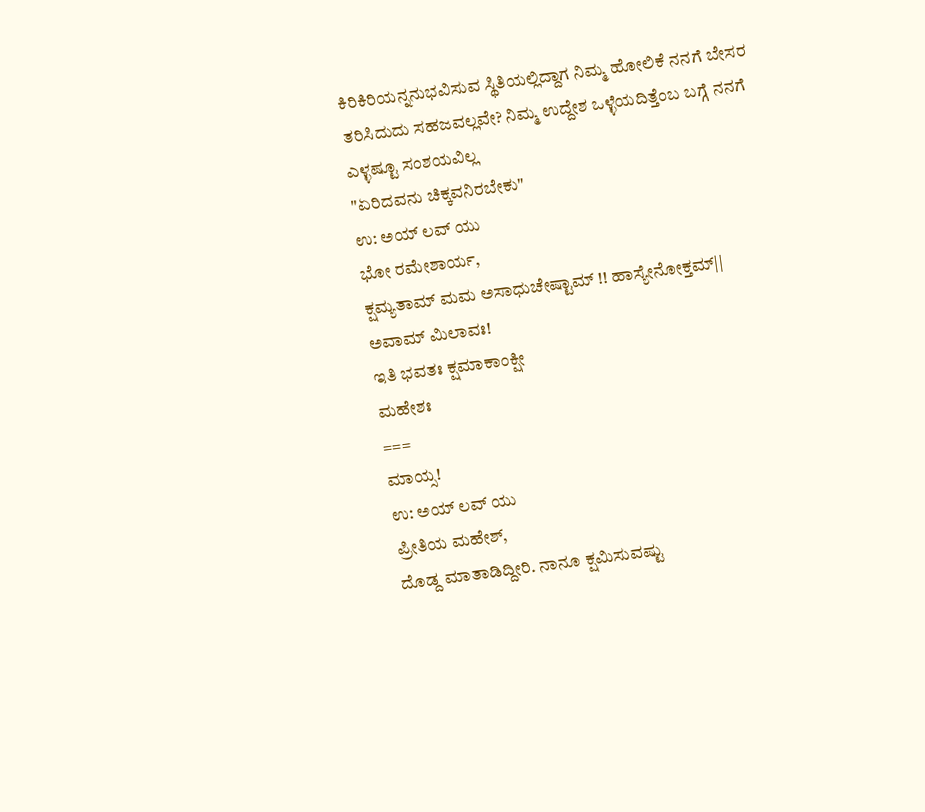ಕಿರಿಕಿರಿಯನ್ನನುಭವಿಸುವ ಸ್ಥಿತಿಯಲ್ಲಿದ್ದಾಗ ನಿಮ್ಮ ಹೋಲಿಕೆ ನನಗೆ ಬೇಸರ ತರಿಸಿದುದು ಸಹಜವಲ್ಲವೇ? ನಿಮ್ಮ ಉದ್ದೇಶ ಒಳ್ಳೆಯದಿತ್ತೆಂಬ ಬಗ್ಗೆ ನನಗೆ ಎಳ್ಳಷ್ಟೂ ಸಂಶಯವಿಲ್ಲ
"ಏರಿದವನು ಚಿಕ್ಕವನಿರಬೇಕು"
ಉ: ಅಯ್ ಲವ್ ಯು
ಭೋ ರಮೇಶಾರ್ಯ,
ಕ್ಷಮ್ಯತಾಮ್ ಮಮ ಅಸಾಧುಚೇಷ್ಟಾಮ್ !! ಹಾಸ್ಯೇನೋಕ್ತಮ್||
ಅವಾಮ್ ಮಿಲಾವಃ!
ಇತಿ ಭವತಃ ಕ್ಷಮಾಕಾಂಕ್ಷೀ
ಮಹೇಶಃ
===
ಮಾಯ್ಸ!
ಉ: ಅಯ್ ಲವ್ ಯು
ಪ್ರೀತಿಯ ಮಹೇಶ್,
ದೊಡ್ದ ಮಾತಾಡಿದ್ದೀರಿ. ನಾನೂ ಕ್ಷಮಿಸುವಷ್ಟು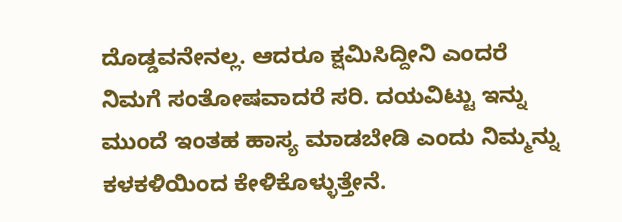ದೊಡ್ಡವನೇನಲ್ಲ. ಆದರೂ ಕ್ಷಮಿಸಿದ್ದೀನಿ ಎಂದರೆ ನಿಮಗೆ ಸಂತೋಷವಾದರೆ ಸರಿ. ದಯವಿಟ್ಟು ಇನ್ನು ಮುಂದೆ ಇಂತಹ ಹಾಸ್ಯ ಮಾಡಬೇಡಿ ಎಂದು ನಿಮ್ಮನ್ನು ಕಳಕಳಿಯಿಂದ ಕೇಳಿಕೊಳ್ಳುತ್ತೇನೆ.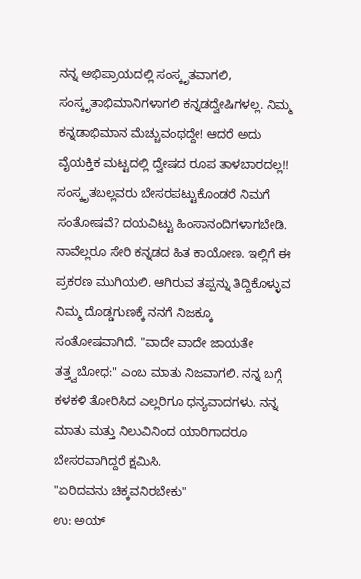ನನ್ನ ಅಭಿಪ್ರಾಯದಲ್ಲಿ ಸಂಸ್ಕೃತವಾಗಲಿ, ಸಂಸ್ಕೃತಾಭಿಮಾನಿಗಳಾಗಲಿ ಕನ್ನಡದ್ವೇಷಿಗಳಲ್ಲ. ನಿಮ್ಮ ಕನ್ನಡಾಭಿಮಾನ ಮೆಚ್ಚುವಂಥದ್ದೇ! ಆದರೆ ಅದು ವೈಯಕ್ತಿಕ ಮಟ್ಟದಲ್ಲಿ ದ್ವೇಷದ ರೂಪ ತಾಳಬಾರದಲ್ಲ!! ಸಂಸ್ಕೃತಬಲ್ಲವರು ಬೇಸರಪಟ್ಟುಕೊಂಡರೆ ನಿಮಗೆ ಸಂತೋಷವೆ? ದಯವಿಟ್ಟು ಹಿಂಸಾನಂದಿಗಳಾಗಬೇಡಿ. ನಾವೆಲ್ಲರೂ ಸೇರಿ ಕನ್ನಡದ ಹಿತ ಕಾಯೋಣ. ಇಲ್ಲಿಗೆ ಈ ಪ್ರಕರಣ ಮುಗಿಯಲಿ. ಆಗಿರುವ ತಪ್ಪನ್ನು ತಿದ್ದಿಕೊಳ್ಳುವ ನಿಮ್ಮ ದೊಡ್ಡಗುಣಕ್ಕೆ ನನಗೆ ನಿಜಕ್ಕೂ ಸಂತೋಷವಾಗಿದೆ. "ವಾದೇ ವಾದೇ ಜಾಯತೇ ತತ್ತ್ವಬೋಧ:" ಎಂಬ ಮಾತು ನಿಜವಾಗಲಿ. ನನ್ನ ಬಗ್ಗೆ ಕಳಕಳಿ ತೋರಿಸಿದ ಎಲ್ಲರಿಗೂ ಧನ್ಯವಾದಗಳು. ನನ್ನ ಮಾತು ಮತ್ತು ನಿಲುವಿನಿಂದ ಯಾರಿಗಾದರೂ ಬೇಸರವಾಗಿದ್ದರೆ ಕ್ಷಮಿಸಿ.
"ಏರಿದವನು ಚಿಕ್ಕವನಿರಬೇಕು"
ಉ: ಅಯ್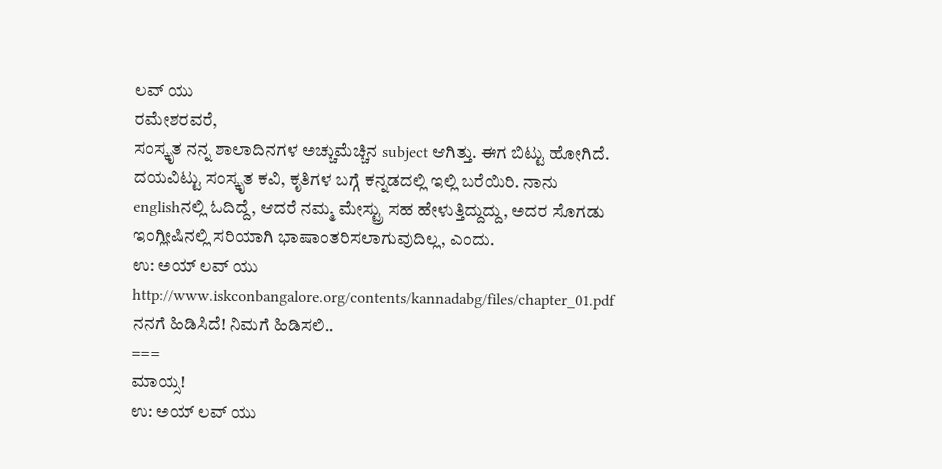ಲವ್ ಯು
ರಮೇಶರವರೆ,
ಸಂಸ್ಕೃತ ನನ್ನ ಶಾಲಾದಿನಗಳ ಅಚ್ಚುಮೆಚ್ಚಿನ subject ಆಗಿತ್ತು. ಈಗ ಬಿಟ್ಟು ಹೋಗಿದೆ. ದಯವಿಟ್ಟು ಸಂಸ್ಕೃತ ಕವಿ, ಕೃತಿಗಳ ಬಗ್ಗೆ ಕನ್ನಡದಲ್ಲಿ ಇಲ್ಲಿ ಬರೆಯಿರಿ. ನಾನು englishನಲ್ಲಿ ಓದಿದ್ದೆ, ಆದರೆ ನಮ್ಮ ಮೇಸ್ಟ್ರು ಸಹ ಹೇಳುತ್ತಿದ್ದುದ್ದು, ಅದರ ಸೊಗಡು ಇಂಗ್ಲೀಷಿನಲ್ಲಿ ಸರಿಯಾಗಿ ಭಾಷಾಂತರಿಸಲಾಗುವುದಿಲ್ಲ, ಎಂದು.
ಉ: ಅಯ್ ಲವ್ ಯು
http://www.iskconbangalore.org/contents/kannadabg/files/chapter_01.pdf
ನನಗೆ ಹಿಡಿಸಿದೆ! ನಿಮಗೆ ಹಿಡಿಸಲಿ..
===
ಮಾಯ್ಸ!
ಉ: ಅಯ್ ಲವ್ ಯು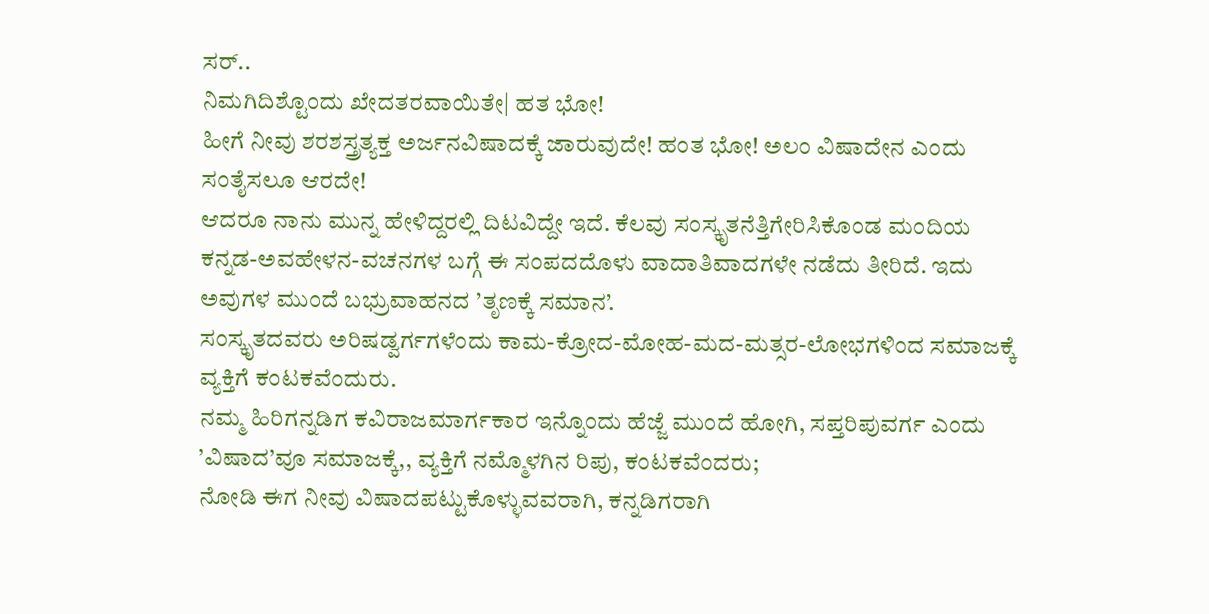ಸರ್..
ನಿಮಗಿದಿಶ್ಟೊಂದು ಖೇದತರವಾಯಿತೇ| ಹತ ಭೋ!
ಹೀಗೆ ನೀವು ಶರಶಸ್ತ್ರತ್ಯಕ್ತ ಅರ್ಜನವಿಷಾದಕ್ಕೆ ಜಾರುವುದೇ! ಹಂತ ಭೋ! ಅಲಂ ವಿಷಾದೇನ ಎಂದು ಸಂತೈಸಲೂ ಆರದೇ!
ಆದರೂ ನಾನು ಮುನ್ನ ಹೇಳಿದ್ದರಲ್ಲಿ ದಿಟವಿದ್ದೇ ಇದೆ. ಕೆಲವು ಸಂಸ್ಕೃತನೆತ್ತಿಗೇರಿಸಿಕೊಂಡ ಮಂದಿಯ ಕನ್ನಡ-ಅವಹೇಳನ-ವಚನಗಳ ಬಗ್ಗೆ ಈ ಸಂಪದದೊಳು ವಾದಾತಿವಾದಗಳೇ ನಡೆದು ತೀರಿದೆ. ಇದು ಅವುಗಳ ಮುಂದೆ ಬಭ್ರುವಾಹನದ ’ತೃಣಕ್ಕೆ ಸಮಾನ’.
ಸಂಸ್ಕೃತದವರು ಅರಿಷಡ್ವರ್ಗಗಳೆಂದು ಕಾಮ-ಕ್ರೋದ-ಮೋಹ-ಮದ-ಮತ್ಸರ-ಲೋಭಗಳಿಂದ ಸಮಾಜಕ್ಕೆ ವ್ಯಕ್ತಿಗೆ ಕಂಟಕವೆಂದುರು.
ನಮ್ಮ ಹಿರಿಗನ್ನಡಿಗ ಕವಿರಾಜಮಾರ್ಗಕಾರ ಇನ್ನೊಂದು ಹೆಜ್ಜೆ ಮುಂದೆ ಹೋಗಿ, ಸಪ್ತರಿಪುವರ್ಗ ಎಂದು ’ವಿಷಾದ’ವೂ ಸಮಾಜಕ್ಕೆ,, ವ್ಯಕ್ತಿಗೆ ನಮ್ಮೊಳಗಿನ ರಿಪು, ಕಂಟಕವೆಂದರು;
ನೋಡಿ ಈಗ ನೀವು ವಿಷಾದಪಟ್ಟುಕೊಳ್ಳುವವರಾಗಿ, ಕನ್ನಡಿಗರಾಗಿ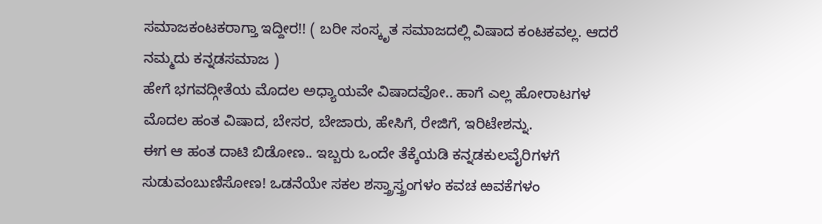ಸಮಾಜಕಂಟಕರಾಗ್ತಾ ಇದ್ದೀರ!! ( ಬರೀ ಸಂಸ್ಕೃತ ಸಮಾಜದಲ್ಲಿ ವಿಷಾದ ಕಂಟಕವಲ್ಲ. ಆದರೆ ನಮ್ಮದು ಕನ್ನಡಸಮಾಜ )
ಹೇಗೆ ಭಗವದ್ಗೀತೆಯ ಮೊದಲ ಅಧ್ಯಾಯವೇ ವಿಷಾದವೋ.. ಹಾಗೆ ಎಲ್ಲ ಹೋರಾಟಗಳ ಮೊದಲ ಹಂತ ವಿಷಾದ, ಬೇಸರ, ಬೇಜಾರು, ಹೇಸಿಗೆ, ರೇಜಿಗೆ, ಇರಿಟೇಶನ್ನು.
ಈಗ ಆ ಹಂತ ದಾಟಿ ಬಿಡೋಣ.. ಇಬ್ಬರು ಒಂದೇ ತೆಕ್ಕೆಯಡಿ ಕನ್ನಡಕುಲವೈರಿಗಳಗೆ ಸುಡುವಂಬುಣಿಸೋಣ! ಒಡನೆಯೇ ಸಕಲ ಶಸ್ತ್ರಾಸ್ತ್ರಂಗಳಂ ಕವಚ ಱವಕೆಗಳಂ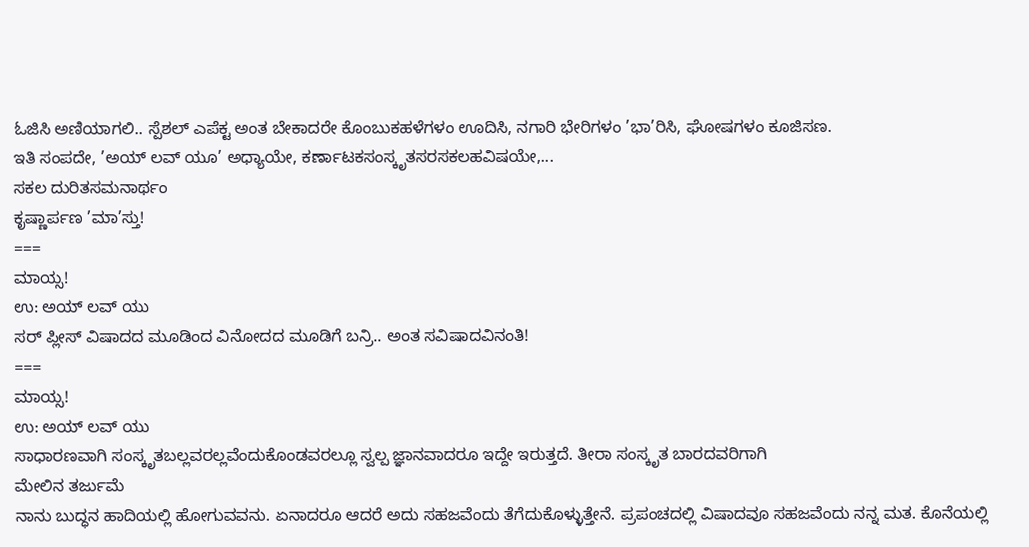ಓಜಿಸಿ ಅಣಿಯಾಗಲಿ.. ಸ್ಪೆಶಲ್ ಎಪೆಕ್ಟ ಅಂತ ಬೇಕಾದರೇ ಕೊಂಬುಕಹಳೆಗಳಂ ಊದಿಸಿ, ನಗಾರಿ ಭೇರಿಗಳಂ ’ಭಾ’ರಿಸಿ, ಘೋಷಗಳಂ ಕೂಜಿಸಣ.
ಇತಿ ಸಂಪದೇ, ’ಅಯ್ ಲವ್ ಯೂ’ ಅಧ್ಯಾಯೇ, ಕರ್ಣಾಟಕಸಂಸ್ಕೃತಸರಸಕಲಹವಿಷಯೇ,...
ಸಕಲ ದುರಿತಸಮನಾರ್ಥಂ
ಕೃಷ್ಣಾರ್ಪಣ ’ಮಾ’ಸ್ತು!
===
ಮಾಯ್ಸ!
ಉ: ಅಯ್ ಲವ್ ಯು
ಸರ್ ಪ್ಲೀಸ್ ವಿಷಾದದ ಮೂಡಿಂದ ವಿನೋದದ ಮೂಡಿಗೆ ಬನ್ರಿ.. ಅಂತ ಸವಿಷಾದವಿನಂತಿ!
===
ಮಾಯ್ಸ!
ಉ: ಅಯ್ ಲವ್ ಯು
ಸಾಧಾರಣವಾಗಿ ಸಂಸ್ಕೃತಬಲ್ಲವರಲ್ಲವೆಂದುಕೊಂಡವರಲ್ಲೂ ಸ್ವಲ್ಪ ಜ್ಞಾನವಾದರೂ ಇದ್ದೇ ಇರುತ್ತದೆ. ತೀರಾ ಸಂಸ್ಕೃತ ಬಾರದವರಿಗಾಗಿ
ಮೇಲಿನ ತರ್ಜುಮೆ
ನಾನು ಬುದ್ಧನ ಹಾದಿಯಲ್ಲಿ ಹೋಗುವವನು. ಏನಾದರೂ ಆದರೆ ಅದು ಸಹಜವೆಂದು ತೆಗೆದುಕೊಳ್ಳುತ್ತೇನೆ. ಪ್ರಪಂಚದಲ್ಲಿ ವಿಷಾದವೂ ಸಹಜವೆಂದು ನನ್ನ ಮತ. ಕೊನೆಯಲ್ಲಿ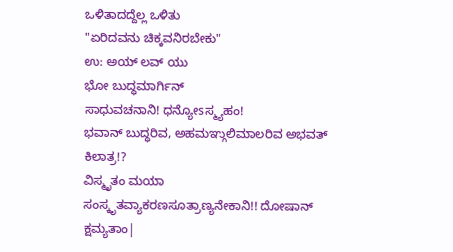ಒಳಿತಾದದ್ದೆಲ್ಲ ಒಳಿತು
"ಏರಿದವನು ಚಿಕ್ಕವನಿರಬೇಕು"
ಉ: ಅಯ್ ಲವ್ ಯು
ಭೋ ಬುದ್ಧಮಾರ್ಗಿನ್
ಸಾಧುವಚನಾನಿ! ಧನ್ಯೋsಸ್ಮ್ಯಹಂ!
ಭವಾನ್ ಬುದ್ಧರಿವ, ಅಹಮಞ್ಗುಲಿಮಾಲರಿವ ಅಭವತ್ ಕಿಲಾತ್ರ!?
ವಿಸ್ಮೃತಂ ಮಯಾ ಸಂಸ್ಕೃತವ್ಯಾಕರಣಸೂತ್ರಾಣ್ಯನೇಕಾನಿ!! ದೋಷಾನ್ ಕ್ಷಮ್ಯತಾಂ|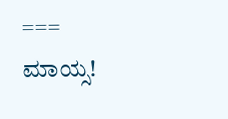===
ಮಾಯ್ಸ!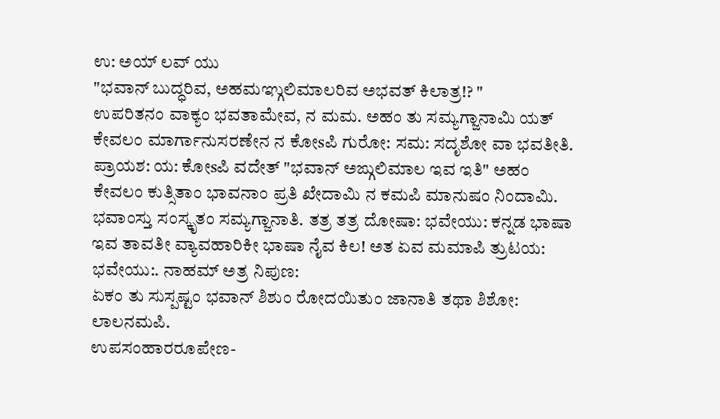ಉ: ಅಯ್ ಲವ್ ಯು
"ಭವಾನ್ ಬುದ್ಧರಿವ, ಅಹಮಞ್ಗುಲಿಮಾಲರಿವ ಅಭವತ್ ಕಿಲಾತ್ರ!? "
ಉಪರಿತನಂ ವಾಕ್ಯಂ ಭವತಾಮೇವ, ನ ಮಮ. ಅಹಂ ತು ಸಮ್ಯಗ್ಜಾನಾಮಿ ಯತ್ ಕೇವಲಂ ಮಾರ್ಗಾನುಸರಣೇನ ನ ಕೋsಪಿ ಗುರೋ: ಸಮ: ಸದೃಶೋ ವಾ ಭವತೀತಿ. ಪ್ರಾಯಶ: ಯ: ಕೋsಪಿ ವದೇತ್ "ಭವಾನ್ ಅಙ್ಗುಲಿಮಾಲ ಇವ ಇತಿ" ಅಹಂ ಕೇವಲಂ ಕುತ್ಸಿತಾಂ ಭಾವನಾಂ ಪ್ರತಿ ಖೇದಾಮಿ ನ ಕಮಪಿ ಮಾನುಷಂ ನಿಂದಾಮಿ.
ಭವಾಂಸ್ತು ಸಂಸ್ಕೃತಂ ಸಮ್ಯಗ್ಜಾನಾತಿ. ತತ್ರ ತತ್ರ ದೋಷಾ: ಭವೇಯು: ಕನ್ನಡ ಭಾಷಾ ಇವ ತಾವತೀ ವ್ಯಾವಹಾರಿಕೀ ಭಾಷಾ ನೈವ ಕಿಲ! ಅತ ಏವ ಮಮಾಪಿ ತ್ರುಟಯ: ಭವೇಯು:. ನಾಹಮ್ ಅತ್ರ ನಿಪುಣ:
ಏಕಂ ತು ಸುಸ್ಪಷ್ಟಂ ಭವಾನ್ ಶಿಶುಂ ರೋದಯಿತುಂ ಜಾನಾತಿ ತಥಾ ಶಿಶೋ: ಲಾಲನಮಪಿ.
ಉಪಸಂಹಾರರೂಪೇಣ-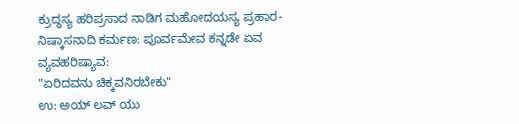ಕ್ರುದ್ಧಸ್ಯ ಹರಿಪ್ರಸಾದ ನಾಡಿಗ ಮಹೋದಯಸ್ಯ ಪ್ರಹಾರ-ನಿಷ್ಕಾಸನಾದಿ ಕರ್ಮಣ: ಪೂರ್ವಮೇವ ಕನ್ನಡೇ ಏವ ವ್ಯವಹರಿಷ್ಯಾವ:
"ಏರಿದವನು ಚಿಕ್ಕವನಿರಬೇಕು"
ಉ: ಅಯ್ ಲವ್ ಯು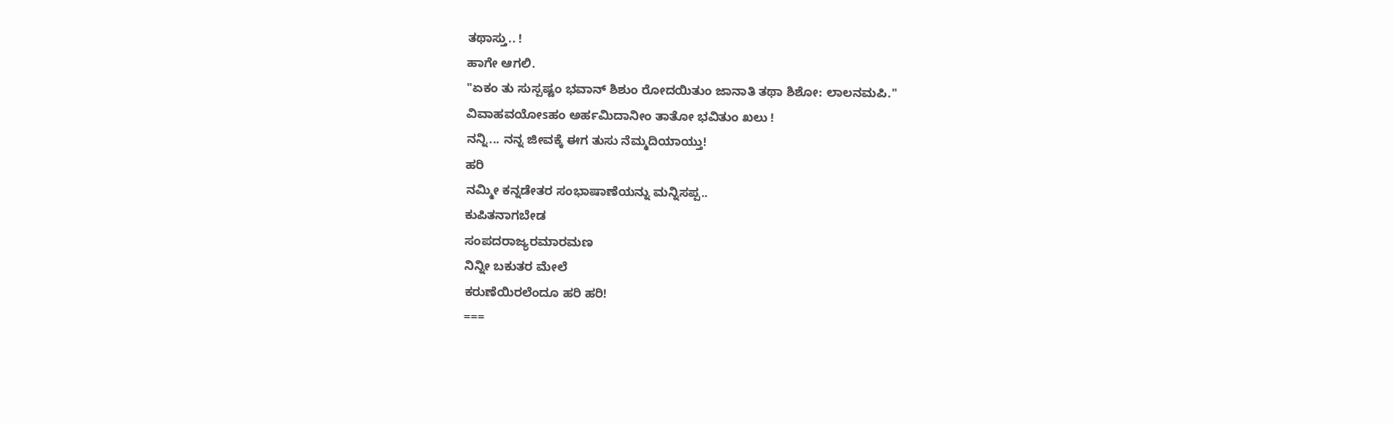ತಥಾಸ್ತು.. !
ಹಾಗೇ ಆಗಲಿ.
"ಏಕಂ ತು ಸುಸ್ಪಷ್ಟಂ ಭವಾನ್ ಶಿಶುಂ ರೋದಯಿತುಂ ಜಾನಾತಿ ತಥಾ ಶಿಶೋ: ಲಾಲನಮಪಿ."
ವಿವಾಹವಯೋsಹಂ ಅರ್ಹಮಿದಾನೀಂ ತಾತೋ ಭವಿತುಂ ಖಲು !
ನನ್ನಿ... ನನ್ನ ಜೀವಕ್ಕೆ ಈಗ ತುಸು ನೆಮ್ಮದಿಯಾಯ್ತು!
ಹರಿ
ನಮ್ಮೀ ಕನ್ನಡೇತರ ಸಂಭಾಷಾಣೆಯನ್ನು ಮನ್ನಿಸಪ್ಪ..
ಕುಪಿತನಾಗಬೇಡ
ಸಂಪದರಾಜ್ಯರಮಾರಮಣ
ನಿನ್ನೀ ಬಕುತರ ಮೇಲೆ
ಕರುಣೆಯಿರಲೆಂದೂ ಹರಿ ಹರಿ!
===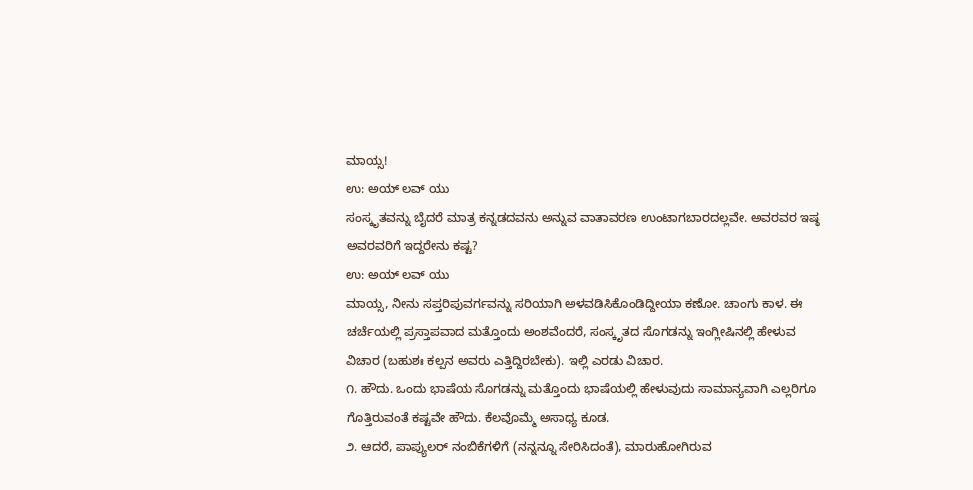ಮಾಯ್ಸ!
ಉ: ಅಯ್ ಲವ್ ಯು
ಸಂಸ್ಕೃತವನ್ನು ಬೈದರೆ ಮಾತ್ರ ಕನ್ನಡದವನು ಅನ್ನುವ ವಾತಾವರಣ ಉಂಟಾಗಬಾರದಲ್ಲವೇ. ಅವರವರ ಇಷ್ಠ ಅವರವರಿಗೆ ಇದ್ದರೇನು ಕಷ್ಟ?
ಉ: ಅಯ್ ಲವ್ ಯು
ಮಾಯ್ಸ, ನೀನು ಸಪ್ತರಿಪುವರ್ಗವನ್ನು ಸರಿಯಾಗಿ ಅಳವಡಿಸಿಕೊಂಡಿದ್ದೀಯಾ ಕಣೋ. ಚಾಂಗು ಕಾಳ. ಈ ಚರ್ಚೆಯಲ್ಲಿ ಪ್ರಸ್ತಾಪವಾದ ಮತ್ತೊಂದು ಅಂಶವೆಂದರೆ, ಸಂಸ್ಕೃತದ ಸೊಗಡನ್ನು ಇಂಗ್ಲೀಷಿನಲ್ಲಿ ಹೇಳುವ ವಿಚಾರ (ಬಹುಶಃ ಕಲ್ಪನ ಅವರು ಎತ್ತಿದ್ದಿರಬೇಕು). ಇಲ್ಲಿ ಎರಡು ವಿಚಾರ.
೧. ಹೌದು. ಒಂದು ಭಾಷೆಯ ಸೊಗಡನ್ನು ಮತ್ತೊಂದು ಭಾಷೆಯಲ್ಲಿ ಹೇಳುವುದು ಸಾಮಾನ್ಯವಾಗಿ ಎಲ್ಲರಿಗೂ ಗೊತ್ತಿರುವಂತೆ ಕಷ್ಟವೇ ಹೌದು. ಕೆಲವೊಮ್ಮೆ ಅಸಾಧ್ಯ ಕೂಡ.
೨. ಆದರೆ, ಪಾಪ್ಯುಲರ್ ನಂಬಿಕೆಗಳಿಗೆ (ನನ್ನನ್ನೂ ಸೇರಿಸಿದಂತೆ), ಮಾರುಹೋಗಿರುವ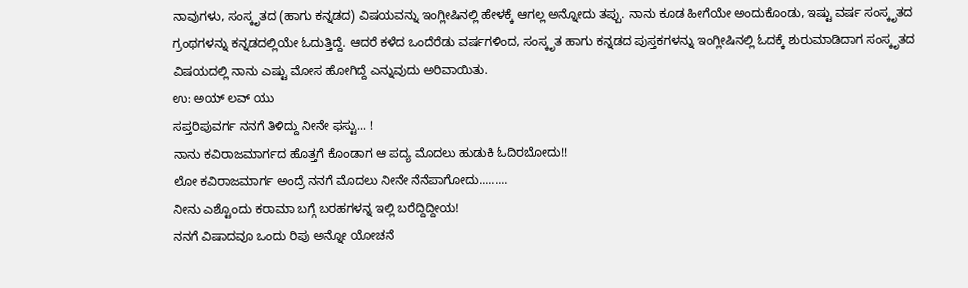ನಾವುಗಳು, ಸಂಸ್ಕೃತದ (ಹಾಗು ಕನ್ನಡದ) ವಿಷಯವನ್ನು ಇಂಗ್ಲೀಷಿನಲ್ಲಿ ಹೇಳಕ್ಕೆ ಆಗಲ್ಲ ಅನ್ನೋದು ತಪ್ಪು. ನಾನು ಕೂಡ ಹೀಗೆಯೇ ಅಂದುಕೊಂಡು, ಇಷ್ಟು ವರ್ಷ ಸಂಸ್ಕೃತದ ಗ್ರಂಥಗಳನ್ನು ಕನ್ನಡದಲ್ಲಿಯೇ ಓದುತ್ತಿದ್ದೆ. ಆದರೆ ಕಳೆದ ಒಂದೆರೆಡು ವರ್ಷಗಳಿಂದ, ಸಂಸ್ಕೃತ ಹಾಗು ಕನ್ನಡದ ಪುಸ್ತಕಗಳನ್ನು ಇಂಗ್ಲೀಷಿನಲ್ಲಿ ಓದಕ್ಕೆ ಶುರುಮಾಡಿದಾಗ ಸಂಸ್ಕೃತದ ವಿಷಯದಲ್ಲಿ ನಾನು ಎಷ್ಟು ಮೋಸ ಹೋಗಿದ್ದೆ ಎನ್ನುವುದು ಅರಿವಾಯಿತು.
ಉ: ಅಯ್ ಲವ್ ಯು
ಸಪ್ತರಿಪುವರ್ಗ ನನಗೆ ತಿಳಿದ್ದು ನೀನೇ ಫಸ್ಟು... !
ನಾನು ಕವಿರಾಜಮಾರ್ಗದ ಹೊತ್ತಗೆ ಕೊಂಡಾಗ ಆ ಪದ್ಯ ಮೊದಲು ಹುಡುಕಿ ಓದಿರಬೋದು!!
ಲೋ ಕವಿರಾಜಮಾರ್ಗ ಅಂದ್ರೆ ನನಗೆ ಮೊದಲು ನೀನೇ ನೆನೆಪಾಗೋದು.........
ನೀನು ಎಶ್ಟೊಂದು ಕರಾಮಾ ಬಗ್ಗೆ ಬರಹಗಳನ್ನ ಇಲ್ಲಿ ಬರೆದ್ದಿದ್ದೀಯ!
ನನಗೆ ವಿಷಾದವೂ ಒಂದು ರಿಪು ಅನ್ನೋ ಯೋಚನೆ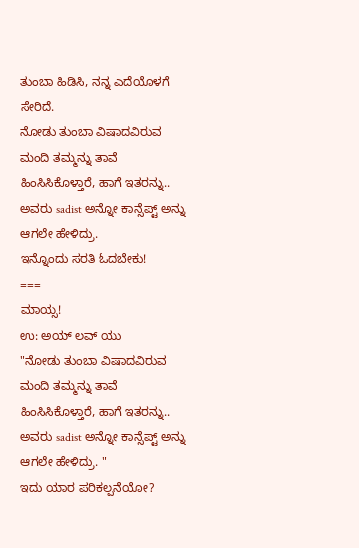ತುಂಬಾ ಹಿಡಿಸಿ, ನನ್ನ ಎದೆಯೊಳಗೆ ಸೇರಿದೆ.
ನೋಡು ತುಂಬಾ ವಿಷಾದವಿರುವ ಮಂದಿ ತಮ್ಮನ್ನು ತಾವೆ ಹಿಂಸಿಸಿಕೊಳ್ತಾರೆ, ಹಾಗೆ ಇತರನ್ನು.. ಅವರು sadist ಅನ್ನೋ ಕಾನ್ಸೆಪ್ಟ್ ಅನ್ನು ಆಗಲೇ ಹೇಳಿದ್ರು.
ಇನ್ನೊಂದು ಸರತಿ ಓದಬೇಕು!
===
ಮಾಯ್ಸ!
ಉ: ಅಯ್ ಲವ್ ಯು
"ನೋಡು ತುಂಬಾ ವಿಷಾದವಿರುವ ಮಂದಿ ತಮ್ಮನ್ನು ತಾವೆ ಹಿಂಸಿಸಿಕೊಳ್ತಾರೆ, ಹಾಗೆ ಇತರನ್ನು.. ಅವರು sadist ಅನ್ನೋ ಕಾನ್ಸೆಪ್ಟ್ ಅನ್ನು ಆಗಲೇ ಹೇಳಿದ್ರು. "
ಇದು ಯಾರ ಪರಿಕಲ್ಪನೆಯೋ?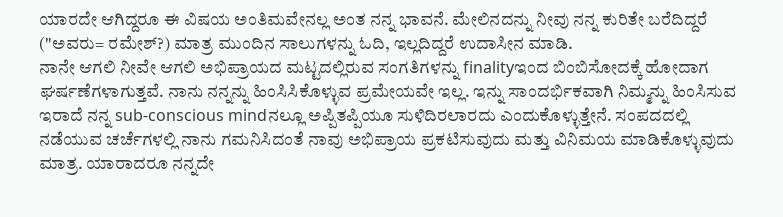ಯಾರದೇ ಆಗಿದ್ದರೂ ಈ ವಿಷಯ ಅಂತಿಮವೇನಲ್ಲ ಅಂತ ನನ್ನ ಭಾವನೆ. ಮೇಲಿನದನ್ನು ನೀವು ನನ್ನ ಕುರಿತೇ ಬರೆದಿದ್ದರೆ ("ಅವರು= ರಮೇಶ್?) ಮಾತ್ರ ಮುಂದಿನ ಸಾಲುಗಳನ್ನು ಓದಿ, ಇಲ್ಲದಿದ್ದರೆ ಉದಾಸೀನ ಮಾಡಿ.
ನಾನೇ ಆಗಲಿ ನೀವೇ ಆಗಲಿ ಅಭಿಪ್ರಾಯದ ಮಟ್ಟದಲ್ಲಿರುವ ಸಂಗತಿಗಳನ್ನು finalityಇಂದ ಬಿಂಬಿಸೋದಕ್ಕೆ ಹೋದಾಗ ಘರ್ಷಣೆಗಳಾಗುತ್ತವೆ. ನಾನು ನನ್ನನ್ನು ಹಿಂಸಿಸಿಕೊಳ್ಳುವ ಪ್ರಮೇಯವೇ ಇಲ್ಲ. ಇನ್ನು ಸಾಂದರ್ಭಿಕವಾಗಿ ನಿಮ್ಮನ್ನು ಹಿಂಸಿಸುವ ಇರಾದೆ ನನ್ನ sub-conscious mindನಲ್ಲೂ ಅಪ್ಪಿತಪ್ಪಿಯೂ ಸುಳಿದಿರಲಾರದು ಎಂದುಕೊಳ್ಳುತ್ತೇನೆ. ಸಂಪದದಲ್ಲಿ ನಡೆಯುವ ಚರ್ಚೆಗಳಲ್ಲಿ ನಾನು ಗಮನಿಸಿದಂತೆ ನಾವು ಅಭಿಪ್ರಾಯ ಪ್ರಕಟಿಸುವುದು ಮತ್ತು ವಿನಿಮಯ ಮಾಡಿಕೊಳ್ಳುವುದು ಮಾತ್ರ. ಯಾರಾದರೂ ನನ್ನದೇ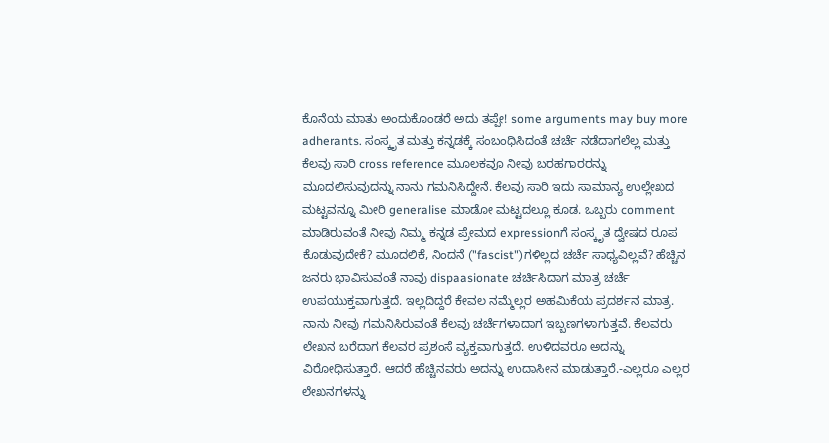ಕೊನೆಯ ಮಾತು ಅಂದುಕೊಂಡರೆ ಅದು ತಪ್ಪೇ! some arguments may buy more adherants. ಸಂಸ್ಕೃತ ಮತ್ತು ಕನ್ನಡಕ್ಕೆ ಸಂಬಂಧಿಸಿದಂತೆ ಚರ್ಚೆ ನಡೆದಾಗಲೆಲ್ಲ ಮತ್ತು ಕೆಲವು ಸಾರಿ cross reference ಮೂಲಕವೂ ನೀವು ಬರಹಗಾರರನ್ನು ಮೂದಲಿಸುವುದನ್ನು ನಾನು ಗಮನಿಸಿದ್ದೇನೆ. ಕೆಲವು ಸಾರಿ ಇದು ಸಾಮಾನ್ಯ ಉಲ್ಲೇಖದ ಮಟ್ಟವನ್ನೂ ಮೀರಿ generalise ಮಾಡೋ ಮಟ್ಟದಲ್ಲೂ ಕೂಡ. ಒಬ್ಬರು comment ಮಾಡಿರುವಂತೆ ನೀವು ನಿಮ್ಮ ಕನ್ನಡ ಪ್ರೇಮದ expressionಗೆ ಸಂಸ್ಕೃತ ದ್ವೇಷದ ರೂಪ ಕೊಡುವುದೇಕೆ? ಮೂದಲಿಕೆ, ನಿಂದನೆ ("fascist")ಗಳಿಲ್ಲದ ಚರ್ಚೆ ಸಾಧ್ಯವಿಲ್ಲವೆ? ಹೆಚ್ಚಿನ ಜನರು ಭಾವಿಸುವಂತೆ ನಾವು dispaasionate ಚರ್ಚಿಸಿದಾಗ ಮಾತ್ರ ಚರ್ಚೆ ಉಪಯುಕ್ತವಾಗುತ್ತದೆ. ಇಲ್ಲದಿದ್ದರೆ ಕೇವಲ ನಮ್ಮೆಲ್ಲರ ಅಹಮಿಕೆಯ ಪ್ರದರ್ಶನ ಮಾತ್ರ.
ನಾನು ನೀವು ಗಮನಿಸಿರುವಂತೆ ಕೆಲವು ಚರ್ಚೆಗಳಾದಾಗ ಇಬ್ಬಣಗಳಾಗುತ್ತವೆ. ಕೆಲವರು ಲೇಖನ ಬರೆದಾಗ ಕೆಲವರ ಪ್ರಶಂಸೆ ವ್ಯಕ್ತವಾಗುತ್ತದೆ. ಉಳಿದವರೂ ಅದನ್ನು ವಿರೋಧಿಸುತ್ತಾರೆ. ಆದರೆ ಹೆಚ್ಚಿನವರು ಅದನ್ನು ಉದಾಸೀನ ಮಾಡುತ್ತಾರೆ.-ಎಲ್ಲರೂ ಎಲ್ಲರ ಲೇಖನಗಳನ್ನು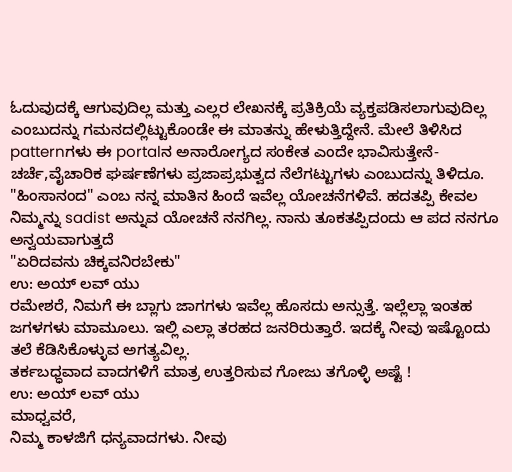ಓದುವುದಕ್ಕೆ ಆಗುವುದಿಲ್ಲ ಮತ್ತು ಎಲ್ಲರ ಲೇಖನಕ್ಕೆ ಪ್ರತಿಕ್ರಿಯೆ ವ್ಯಕ್ತಪಡಿಸಲಾಗುವುದಿಲ್ಲ ಎಂಬುದನ್ನು ಗಮನದಲ್ಲಿಟ್ಟುಕೊಂಡೇ ಈ ಮಾತನ್ನು ಹೇಳುತ್ತಿದ್ದೇನೆ. ಮೇಲೆ ತಿಳಿಸಿದ patternಗಳು ಈ portalನ ಅನಾರೋಗ್ಯದ ಸಂಕೇತ ಎಂದೇ ಭಾವಿಸುತ್ತೇನೆ- ಚರ್ಚೆ,ವೈಚಾರಿಕ ಘರ್ಷಣೆಗಳು ಪ್ರಜಾಪ್ರಭುತ್ವದ ನೆಲೆಗಟ್ಟುಗಳು ಎಂಬುದನ್ನು ತಿಳಿದೂ.
"ಹಿಂಸಾನಂದ" ಎಂಬ ನನ್ನ ಮಾತಿನ ಹಿಂದೆ ಇವೆಲ್ಲ ಯೋಚನೆಗಳಿವೆ. ಹದತಪ್ಪಿ ಕೇವಲ ನಿಮ್ಮನ್ನು sadist ಅನ್ನುವ ಯೋಚನೆ ನನಗಿಲ್ಲ. ನಾನು ತೂಕತಪ್ಪಿದಂದು ಆ ಪದ ನನಗೂ ಅನ್ವಯವಾಗುತ್ತದೆ
"ಏರಿದವನು ಚಿಕ್ಕವನಿರಬೇಕು"
ಉ: ಅಯ್ ಲವ್ ಯು
ರಮೇಶರೆ, ನಿಮಗೆ ಈ ಬ್ಲಾಗು ಜಾಗಗಳು ಇವೆಲ್ಲ ಹೊಸದು ಅನ್ಸುತ್ತೆ. ಇಲ್ಲೆಲ್ಲಾ ಇಂತಹ ಜಗಳಗಳು ಮಾಮೂಲು. ಇಲ್ಲಿ ಎಲ್ಲಾ ತರಹದ ಜನರಿರುತ್ತಾರೆ. ಇದಕ್ಕೆ ನೀವು ಇಷ್ಟೊಂದು ತಲೆ ಕೆಡಿಸಿಕೊಳ್ಳುವ ಅಗತ್ಯವಿಲ್ಲ.
ತರ್ಕಬಧ್ಧವಾದ ವಾದಗಳಿಗೆ ಮಾತ್ರ ಉತ್ತರಿಸುವ ಗೋಜು ತಗೊಳ್ಳಿ ಅಷ್ಟೆ !
ಉ: ಅಯ್ ಲವ್ ಯು
ಮಾಧ್ವವರೆ,
ನಿಮ್ಮ ಕಾಳಜಿಗೆ ಧನ್ಯವಾದಗಳು. ನೀವು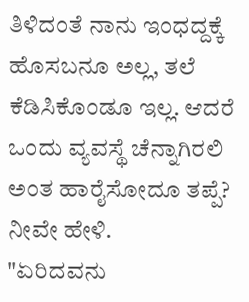ತಿಳಿದಂತೆ ನಾನು ಇಂಧದ್ದಕ್ಕೆ ಹೊಸಬನೂ ಅಲ್ಲ, ತಲೆ ಕೆಡಿಸಿಕೊಂಡೂ ಇಲ್ಲ. ಆದರೆ ಒಂದು ವ್ಯವಸ್ಥೆ ಚೆನ್ನಾಗಿರಲಿ ಅಂತ ಹಾರೈಸೋದೂ ತಪ್ಪೆ? ನೀವೇ ಹೇಳಿ.
"ಏರಿದವನು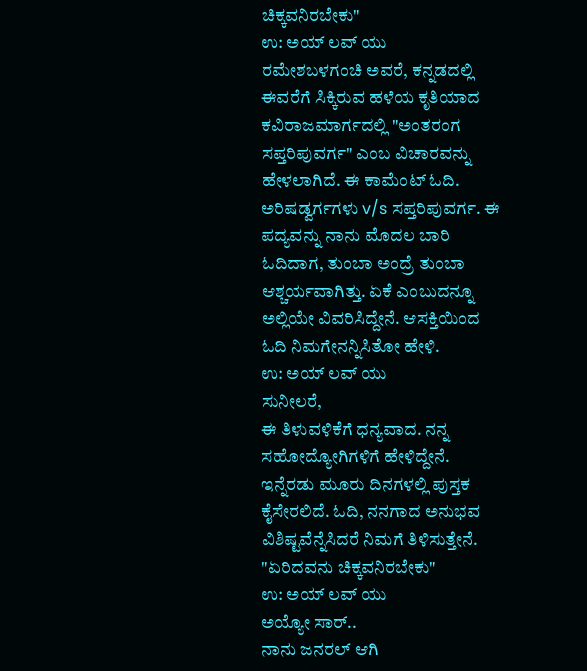ಚಿಕ್ಕವನಿರಬೇಕು"
ಉ: ಅಯ್ ಲವ್ ಯು
ರಮೇಶಬಳಗಂಚಿ ಅವರೆ, ಕನ್ನಡದಲ್ಲಿ ಈವರೆಗೆ ಸಿಕ್ಕಿರುವ ಹಳೆಯ ಕೃತಿಯಾದ ಕವಿರಾಜಮಾರ್ಗದಲ್ಲಿ "ಅಂತರಂಗ ಸಪ್ತರಿಪುವರ್ಗ" ಎಂಬ ವಿಚಾರವನ್ನು ಹೇಳಲಾಗಿದೆ. ಈ ಕಾಮೆಂಟ್ ಓದಿ. ಅರಿಷಡ್ವರ್ಗಗಳು v/s ಸಪ್ತರಿಪುವರ್ಗ. ಈ ಪದ್ಯವನ್ನು ನಾನು ಮೊದಲ ಬಾರಿ ಓದಿದಾಗ, ತುಂಬಾ ಅಂದ್ರೆ ತುಂಬಾ ಆಶ್ಚರ್ಯವಾಗಿತ್ತು. ಏಕೆ ಎಂಬುದನ್ನೂ ಅಲ್ಲಿಯೇ ವಿವರಿಸಿದ್ದೇನೆ. ಆಸಕ್ತಿಯಿಂದ ಓದಿ ನಿಮಗೇನನ್ನಿಸಿತೋ ಹೇಳಿ.
ಉ: ಅಯ್ ಲವ್ ಯು
ಸುನೀಲರೆ,
ಈ ತಿಳುವಳಿಕೆಗೆ ಧನ್ಯವಾದ. ನನ್ನ ಸಹೋದ್ಯೋಗಿಗಳಿಗೆ ಹೇಳಿದ್ದೇನೆ. ಇನ್ನೆರಡು ಮೂರು ದಿನಗಳಲ್ಲಿ ಪುಸ್ತಕ ಕೈಸೇರಲಿದೆ. ಓದಿ, ನನಗಾದ ಅನುಭವ ವಿಶಿಷ್ಟವೆನ್ನೆಸಿದರೆ ನಿಮಗೆ ತಿಳಿಸುತ್ತೇನೆ.
"ಏರಿದವನು ಚಿಕ್ಕವನಿರಬೇಕು"
ಉ: ಅಯ್ ಲವ್ ಯು
ಅಯ್ಯೋ ಸಾರ್..
ನಾನು ಜನರಲ್ ಆಗಿ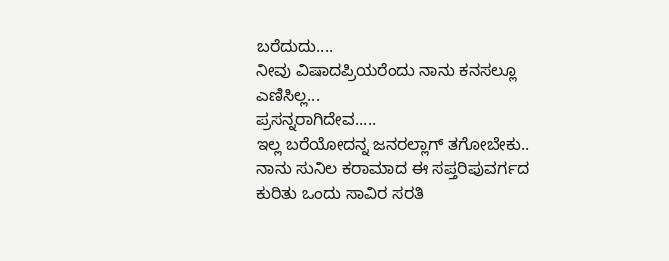ಬರೆದುದು....
ನೀವು ವಿಷಾದಪ್ರಿಯರೆಂದು ನಾನು ಕನಸಲ್ಲೂ ಎಣಿಸಿಲ್ಲ...
ಪ್ರಸನ್ನರಾಗಿದೇವ.....
ಇಲ್ಲ ಬರೆಯೋದನ್ನ ಜನರಲ್ಲಾಗ್ ತಗೋಬೇಕು..
ನಾನು ಸುನಿಲ ಕರಾಮಾದ ಈ ಸಪ್ತರಿಪುವರ್ಗದ ಕುರಿತು ಒಂದು ಸಾವಿರ ಸರತಿ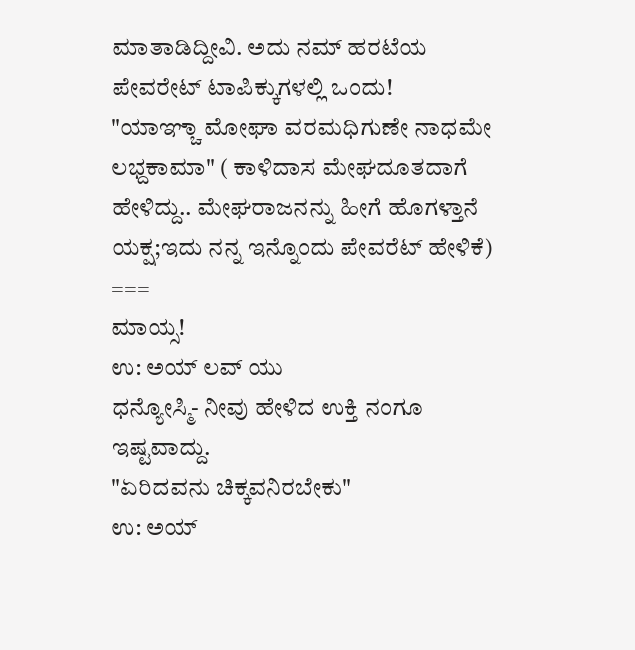ಮಾತಾಡಿದ್ದೀವಿ. ಅದು ನಮ್ ಹರಟೆಯ ಪೇವರೇಟ್ ಟಾಪಿಕ್ಕುಗಳಲ್ಲಿ ಒಂದು!
"ಯಾಞ್ಚಾ ಮೋಘಾ ವರಮಧಿಗುಣೇ ನಾಧಮೇ ಲಭ್ದಕಾಮಾ" ( ಕಾಳಿದಾಸ ಮೇಘದೂತದಾಗೆ ಹೇಳಿದ್ದು.. ಮೇಘರಾಜನನ್ನು ಹೀಗೆ ಹೊಗಳ್ತಾನೆ ಯಕ್ಷ;ಇದು ನನ್ನ ಇನ್ನೊಂದು ಪೇವರೆಟ್ ಹೇಳಿಕೆ)
===
ಮಾಯ್ಸ!
ಉ: ಅಯ್ ಲವ್ ಯು
ಧನ್ಯೋಸ್ಮಿ- ನೀವು ಹೇಳಿದ ಉಕ್ತಿ ನಂಗೂ ಇಷ್ಟವಾದ್ದು.
"ಏರಿದವನು ಚಿಕ್ಕವನಿರಬೇಕು"
ಉ: ಅಯ್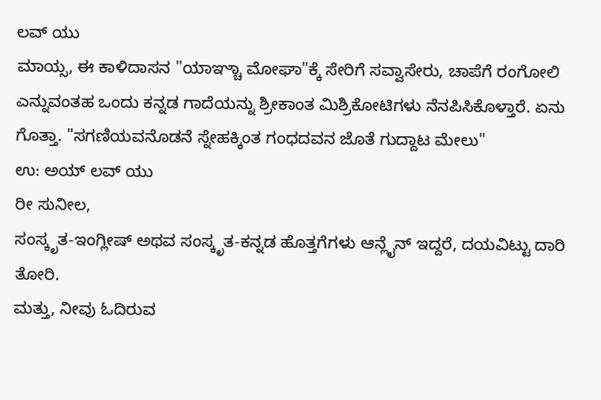ಲವ್ ಯು
ಮಾಯ್ಸ, ಈ ಕಾಳಿದಾಸನ "ಯಾಞ್ಚಾ ಮೋಘಾ"ಕ್ಕೆ ಸೇರಿಗೆ ಸವ್ವಾಸೇರು, ಚಾಪೆಗೆ ರಂಗೋಲಿ ಎನ್ನುವಂತಹ ಒಂದು ಕನ್ನಡ ಗಾದೆಯನ್ನು ಶ್ರೀಕಾಂತ ಮಿಶ್ರಿಕೋಟಿಗಳು ನೆನಪಿಸಿಕೊಳ್ತಾರೆ. ಏನು ಗೊತ್ತಾ. "ಸಗಣಿಯವನೊಡನೆ ಸ್ನೇಹಕ್ಕಿಂತ ಗಂಧದವನ ಜೊತೆ ಗುದ್ದಾಟ ಮೇಲು"
ಉ: ಅಯ್ ಲವ್ ಯು
ರೀ ಸುನೀಲ,
ಸಂಸ್ಕೃತ-ಇಂಗ್ಲೀಷ್ ಅಥವ ಸಂಸ್ಕೃತ-ಕನ್ನಡ ಹೊತ್ತಗೆಗಳು ಆನ್ಲೈನ್ ಇದ್ದರೆ, ದಯವಿಟ್ಟು ದಾರಿ ತೋರಿ.
ಮತ್ತು, ನೀವು ಓದಿರುವ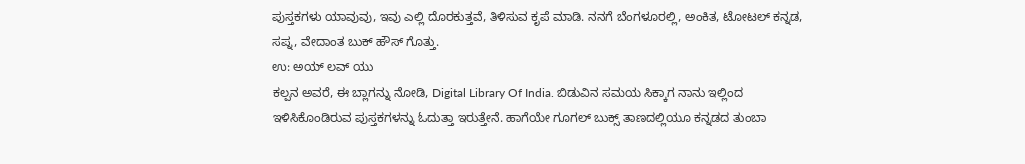ಪುಸ್ತಕಗಳು ಯಾವುವು, ಇವು ಎಲ್ಲಿ ದೊರಕುತ್ತವೆ, ತಿಳಿಸುವ ಕೃಪೆ ಮಾಡಿ. ನನಗೆ ಬೆಂಗಳೂರಲ್ಲಿ, ಅಂಕಿತ, ಟೋಟಲ್ ಕನ್ನಡ, ಸಪ್ನ, ವೇದಾಂತ ಬುಕ್ ಹೌಸ್ ಗೊತ್ತು.
ಉ: ಅಯ್ ಲವ್ ಯು
ಕಲ್ಪನ ಅವರೆ, ಈ ಬ್ಲಾಗನ್ನು ನೋಡಿ, Digital Library Of India. ಬಿಡುವಿನ ಸಮಯ ಸಿಕ್ಕಾಗ ನಾನು ಇಲ್ಲಿಂದ ಇಳಿಸಿಕೊಂಡಿರುವ ಪುಸ್ತಕಗಳನ್ನು ಓದುತ್ತಾ ಇರುತ್ತೇನೆ. ಹಾಗೆಯೇ ಗೂಗಲ್ ಬುಕ್ಸ್ ತಾಣದಲ್ಲಿಯೂ ಕನ್ನಡದ ತುಂಬಾ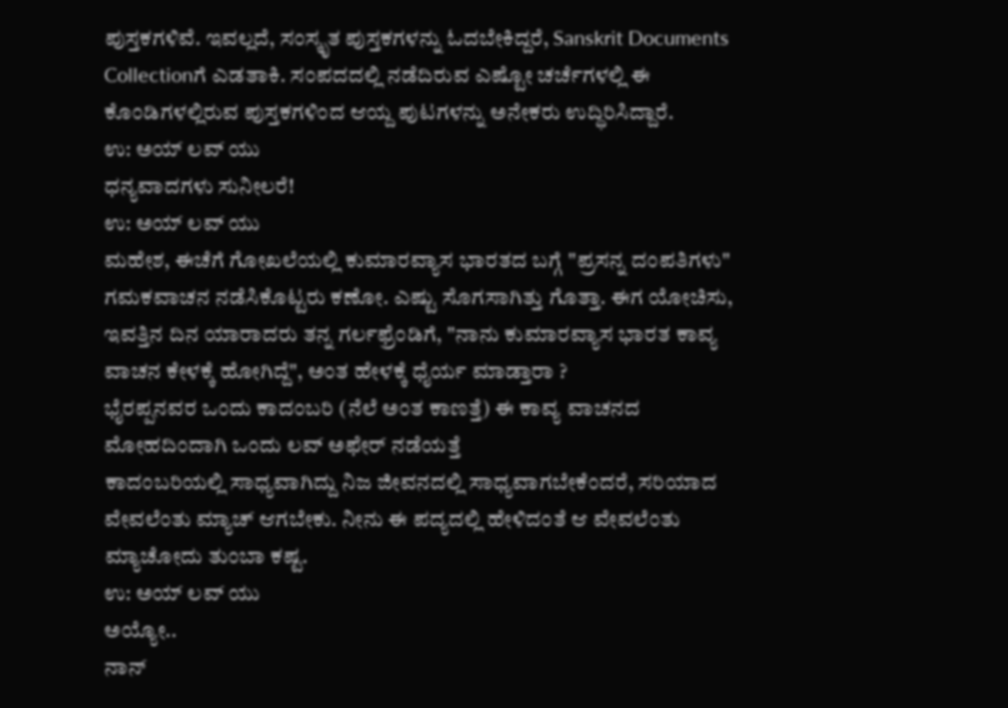ಪುಸ್ತಕಗಳಿವೆ. ಇವಲ್ಲದೆ, ಸಂಸ್ಕೃತ ಪುಸ್ತಕಗಳನ್ನು ಓದಬೇಕಿದ್ದರೆ, Sanskrit Documents Collectionಗೆ ಎಡತಾಕಿ. ಸಂಪದದಲ್ಲಿ ನಡೆದಿರುವ ಎಷ್ಟೋ ಚರ್ಚೆಗಳಲ್ಲಿ ಈ ಕೊಂಡಿಗಳಲ್ಲಿರುವ ಪುಸ್ತಕಗಳಿಂದ ಆಯ್ದ ಪುಟಗಳನ್ನು ಅನೇಕರು ಉದ್ಧಿರಿಸಿದ್ದಾರೆ.
ಉ: ಅಯ್ ಲವ್ ಯು
ಧನ್ಯವಾದಗಳು ಸುನೀಲರೆ!
ಉ: ಅಯ್ ಲವ್ ಯು
ಮಹೇಶ, ಈಚೆಗೆ ಗೋಖಲೆಯಲ್ಲಿ ಕುಮಾರವ್ಯಾಸ ಭಾರತದ ಬಗ್ಗೆ "ಪ್ರಸನ್ನ ದಂಪತಿಗಳು" ಗಮಕವಾಚನ ನಡೆಸಿಕೊಟ್ಟರು ಕಣೋ. ಎಷ್ಟು ಸೊಗಸಾಗಿತ್ತು ಗೊತ್ತಾ. ಈಗ ಯೋಚಿಸು, ಇವತ್ತಿನ ದಿನ ಯಾರಾದರು ತನ್ನ ಗರ್ಲಫ್ರೆಂಡಿಗೆ, "ನಾನು ಕುಮಾರವ್ಯಾಸ ಭಾರತ ಕಾವ್ಯ ವಾಚನ ಕೇಳಕ್ಕೆ ಹೋಗಿದ್ದೆ", ಅಂತ ಹೇಳಕ್ಕೆ ಧೈರ್ಯ ಮಾಡ್ತಾರಾ ?
ಭೈರಪ್ಪನವರ ಒಂದು ಕಾದಂಬರಿ (ನೆಲೆ ಅಂತ ಕಾಣತ್ತೆ) ಈ ಕಾವ್ಯ ವಾಚನದ ಮೋಹದಿಂದಾಗಿ ಒಂದು ಲವ್ ಅಫೇರ್ ನಡೆಯತ್ತೆ
ಕಾದಂಬರಿಯಲ್ಲಿ ಸಾಧ್ಯವಾಗಿದ್ದು ನಿಜ ಜೀವನದಲ್ಲಿ ಸಾಧ್ಯವಾಗಬೇಕೆಂದರೆ, ಸರಿಯಾದ ವೇವಲೆಂತು ಮ್ಯಾಚ್ ಆಗಬೇಕು. ನೀನು ಈ ಪದ್ಯದಲ್ಲಿ ಹೇಳಿದಂತೆ ಆ ವೇವಲೆಂತು ಮ್ಯಾಚೋದು ತುಂಬಾ ಕಷ್ಟ.
ಉ: ಅಯ್ ಲವ್ ಯು
ಅಯ್ಯೋ..
ನಾನ್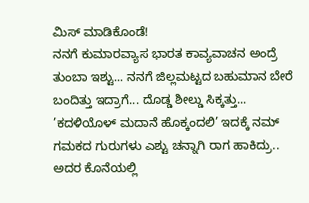ಮಿಸ್ ಮಾಡಿಕೊಂಡೆ!
ನನಗೆ ಕುಮಾರವ್ಯಾಸ ಭಾರತ ಕಾವ್ಯವಾಚನ ಅಂದ್ರೆ ತುಂಬಾ ಇಶ್ಟು... ನನಗೆ ಜಿಲ್ಲಮಟ್ಟದ ಬಹುಮಾನ ಬೇರೆ ಬಂದಿತ್ತು ಇದ್ರಾಗೆ... ದೊಡ್ಡ ಶೀಲ್ಡು ಸಿಕ್ಕತ್ತು...
’ಕದಳಿಯೊಳ್ ಮದಾನೆ ಹೊಕ್ಕಂದಲಿ’ ಇದಕ್ಕೆ ನಮ್ ಗಮಕದ ಗುರುಗಳು ಎಶ್ಟು ಚನ್ನಾಗಿ ರಾಗ ಹಾಕಿದ್ರು.. ಅದರ ಕೊನೆಯಲ್ಲಿ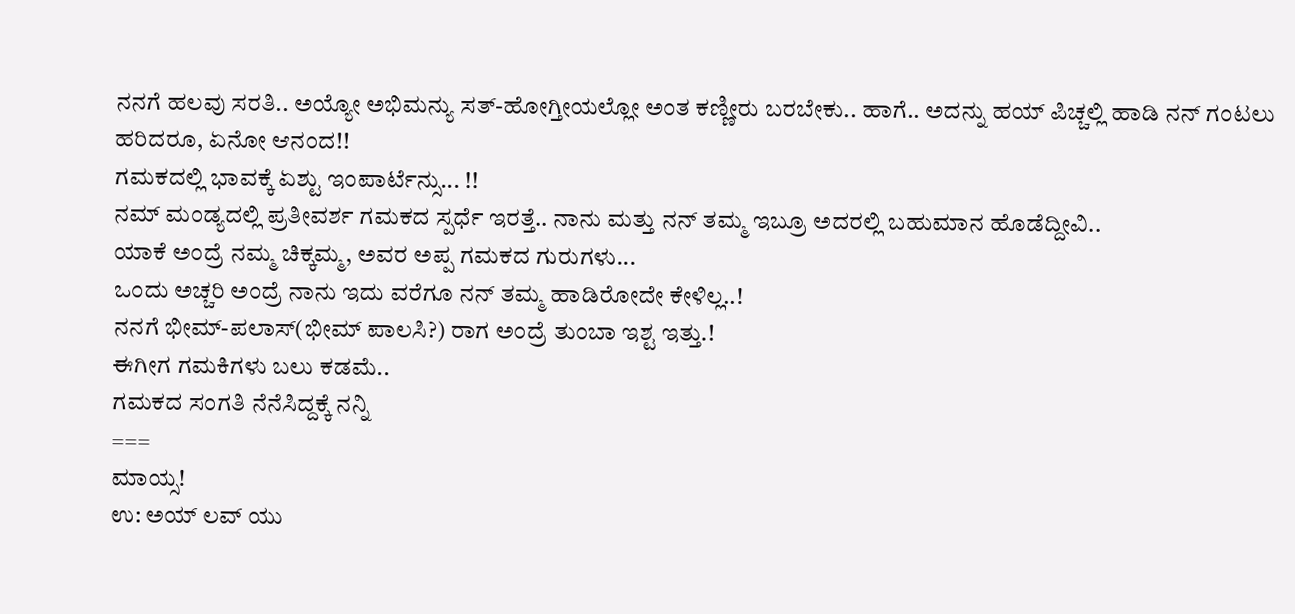ನನಗೆ ಹಲವು ಸರತಿ.. ಅಯ್ಯೋ ಅಭಿಮನ್ಯು ಸತ್-ಹೋಗ್ತೀಯಲ್ಲೋ ಅಂತ ಕಣ್ಣೀರು ಬರಬೇಕು.. ಹಾಗೆ.. ಅದನ್ನು ಹಯ್ ಪಿಚ್ಚಲ್ಲಿ ಹಾಡಿ ನನ್ ಗಂಟಲು ಹರಿದರೂ, ಏನೋ ಆನಂದ!!
ಗಮಕದಲ್ಲಿ ಭಾವಕ್ಕೆ ಏಶ್ಟು ಇಂಪಾರ್ಟೆನ್ಸು... !!
ನಮ್ ಮಂಡ್ಯದಲ್ಲಿ ಪ್ರತೀವರ್ಶ ಗಮಕದ ಸ್ಪರ್ಧೆ ಇರತ್ತೆ.. ನಾನು ಮತ್ತು ನನ್ ತಮ್ಮ ಇಬ್ರೂ ಅದರಲ್ಲಿ ಬಹುಮಾನ ಹೊಡೆದ್ದೀವಿ..
ಯಾಕೆ ಅಂದ್ರೆ ನಮ್ಮ ಚಿಕ್ಕಮ್ಮ, ಅವರ ಅಪ್ಪ ಗಮಕದ ಗುರುಗಳು...
ಒಂದು ಅಚ್ಚರಿ ಅಂದ್ರೆ ನಾನು ಇದು ವರೆಗೂ ನನ್ ತಮ್ಮ ಹಾಡಿರೋದೇ ಕೇಳಿಲ್ಲ..!
ನನಗೆ ಭೀಮ್-ಪಲಾಸ್(ಭೀಮ್ ಪಾಲಸಿ?) ರಾಗ ಅಂದ್ರೆ ತುಂಬಾ ಇಶ್ಟ ಇತ್ತು.!
ಈಗೀಗ ಗಮಕಿಗಳು ಬಲು ಕಡಮೆ..
ಗಮಕದ ಸಂಗತಿ ನೆನೆಸಿದ್ದಕ್ಕೆ ನನ್ನಿ
===
ಮಾಯ್ಸ!
ಉ: ಅಯ್ ಲವ್ ಯು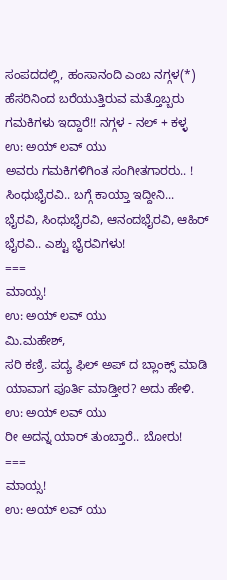ಸಂಪದದಲ್ಲಿ, ಹಂಸಾನಂದಿ ಎಂಬ ನಗ್ಗಳ(*)
ಹೆಸರಿನಿಂದ ಬರೆಯುತ್ತಿರುವ ಮತ್ತೊಬ್ಬರು ಗಮಕಿಗಳು ಇದ್ದಾರೆ!! ನಗ್ಗಳ - ನಲ್ + ಕಳ್ಳ
ಉ: ಅಯ್ ಲವ್ ಯು
ಅವರು ಗಮಕಿಗಳಿಗಿಂತ ಸಂಗೀತಗಾರರು.. !
ಸಿಂಧುಭೈರವಿ.. ಬಗ್ಗೆ ಕಾಯ್ತಾ ಇದ್ದೀನಿ...
ಭೈರವಿ, ಸಿಂಧುಭೈರವಿ, ಆನಂದಭೈರವಿ, ಆಹಿರ್ ಭೈರವಿ.. ಎಶ್ಟು ಭೈರವಿಗಳು!
===
ಮಾಯ್ಸ!
ಉ: ಅಯ್ ಲವ್ ಯು
ಮಿ.ಮಹೇಶ್,
ಸರಿ ಕಣ್ರಿ. ಪದ್ಯ ಫಿಲ್ ಅಪ್ ದ ಬ್ಲಾಂಕ್ಸ್ ಮಾಡಿ ಯಾವಾಗ ಪೂರ್ತಿ ಮಾಡ್ತೀರ? ಅದು ಹೇಳಿ.
ಉ: ಅಯ್ ಲವ್ ಯು
ರೀ ಅದನ್ನ ಯಾರ್ ತುಂಬ್ತಾರೆ.. ಬೋರು!
===
ಮಾಯ್ಸ!
ಉ: ಅಯ್ ಲವ್ ಯು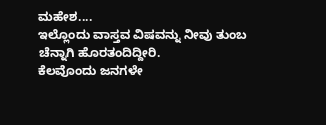ಮಹೇಶ....
ಇಲ್ಲೊಂದು ವಾಸ್ತವ ವಿಷವನ್ನು ನೀವು ತುಂಬ ಚೆನ್ನಾಗಿ ಹೊರತಂದಿದ್ದೀರಿ.
ಕೆಲವೊಂದು ಜನಗಳೇ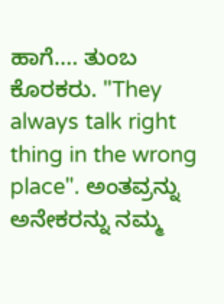ಹಾಗೆ.... ತುಂಬ ಕೊರಕರು. "They always talk right thing in the wrong place". ಅಂತವ್ರನ್ನು ಅನೇಕರನ್ನು ನಮ್ಮ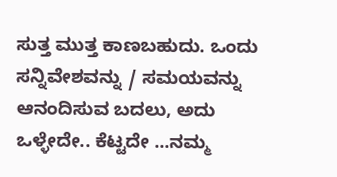ಸುತ್ತ ಮುತ್ತ ಕಾಣಬಹುದು. ಒಂದು ಸನ್ನಿವೇಶವನ್ನು / ಸಮಯವನ್ನು ಆನಂದಿಸುವ ಬದಲು, ಅದು ಒಳ್ಳೇದೇ.. ಕೆಟ್ಟದೇ ...ನಮ್ಮ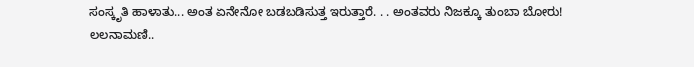ಸಂಸ್ಕೃತಿ ಹಾಳಾತು... ಅಂತ ಏನೇನೋ ಬಡಬಡಿಸುತ್ತ ಇರುತ್ತಾರೆ. . . ಅಂತವರು ನಿಜಕ್ಕೂ ತುಂಬಾ ಬೋರು!
ಲಲನಾಮಣಿ..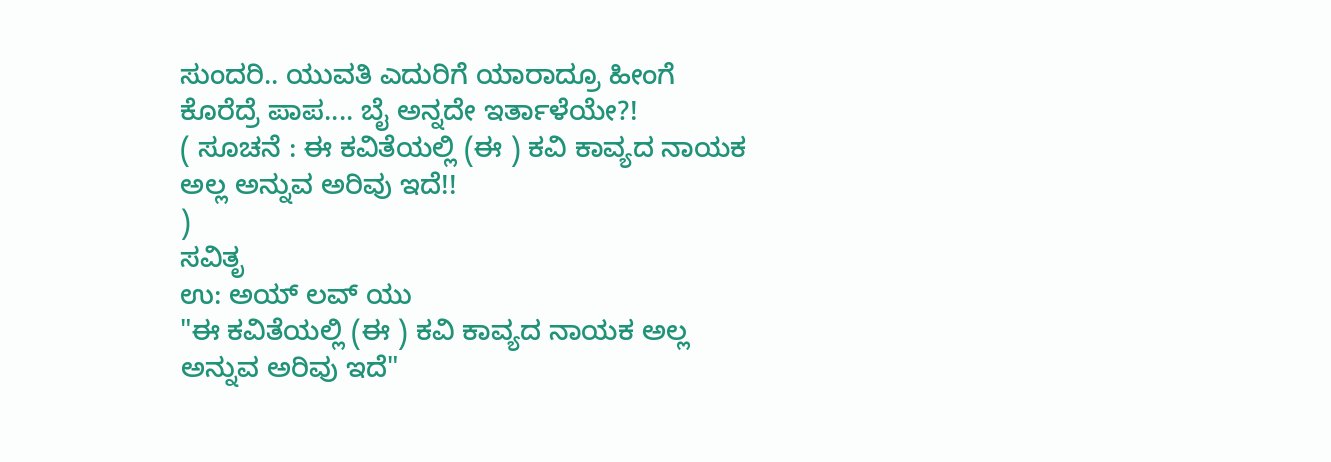ಸುಂದರಿ.. ಯುವತಿ ಎದುರಿಗೆ ಯಾರಾದ್ರೂ ಹೀಂಗೆ ಕೊರೆದ್ರೆ ಪಾಪ.... ಬೈ ಅನ್ನದೇ ಇರ್ತಾಳೆಯೇ?!
( ಸೂಚನೆ : ಈ ಕವಿತೆಯಲ್ಲಿ (ಈ ) ಕವಿ ಕಾವ್ಯದ ನಾಯಕ ಅಲ್ಲ ಅನ್ನುವ ಅರಿವು ಇದೆ!!
)
ಸವಿತೃ
ಉ: ಅಯ್ ಲವ್ ಯು
"ಈ ಕವಿತೆಯಲ್ಲಿ (ಈ ) ಕವಿ ಕಾವ್ಯದ ನಾಯಕ ಅಲ್ಲ ಅನ್ನುವ ಅರಿವು ಇದೆ"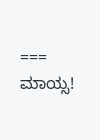===
ಮಾಯ್ಸ!